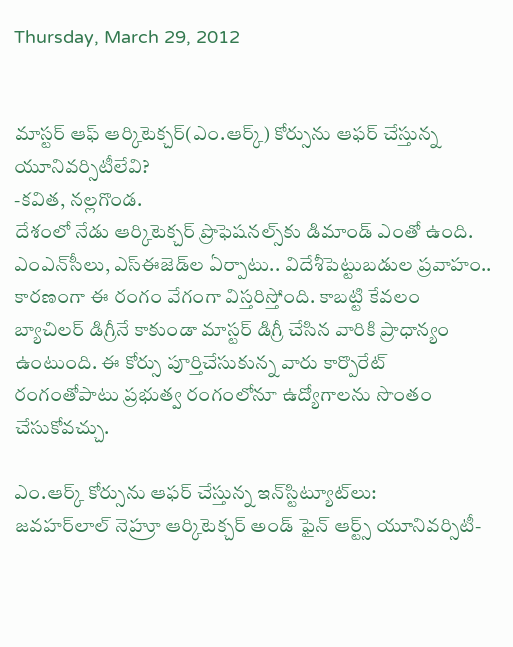Thursday, March 29, 2012


మాస్టర్ ఆఫ్ ఆర్కిటెక్చర్(ఎం.ఆర్క్) కోర్సును ఆఫర్ చేస్తున్న యూనివర్సిటీలేవి?
-కవిత, నల్లగొండ.
దేశంలో నేడు ఆర్కిటెక్చర్ ప్రొఫెషనల్స్‌కు డిమాండ్ ఎంతో ఉంది. ఎంఎన్‌సీలు, ఎస్‌ఈజెడ్‌ల ఏర్పాటు.. విదేశీపెట్టుబడుల ప్రవాహం.. కారణంగా ఈ రంగం వేగంగా విస్తరిస్తోంది. కాబట్టి కేవలం బ్యాచిలర్ డిగ్రీనే కాకుండా మాస్టర్ డిగ్రీ చేసిన వారికి ప్రాధాన్యం ఉంటుంది. ఈ కోర్సు పూర్తిచేసుకున్న వారు కార్పొరేట్ రంగంతోపాటు ప్రభుత్వ రంగంలోనూ ఉద్యోగాలను సొంతం చేసుకోవచ్చు.

ఎం.ఆర్క్ కోర్సును ఆఫర్ చేస్తున్న ఇన్‌స్టిట్యూట్‌లు:
జవహర్‌లాల్ నెహ్రూ ఆర్కిటెక్చర్ అండ్ ఫైన్ ఆర్ట్స్ యూనివర్సిటీ-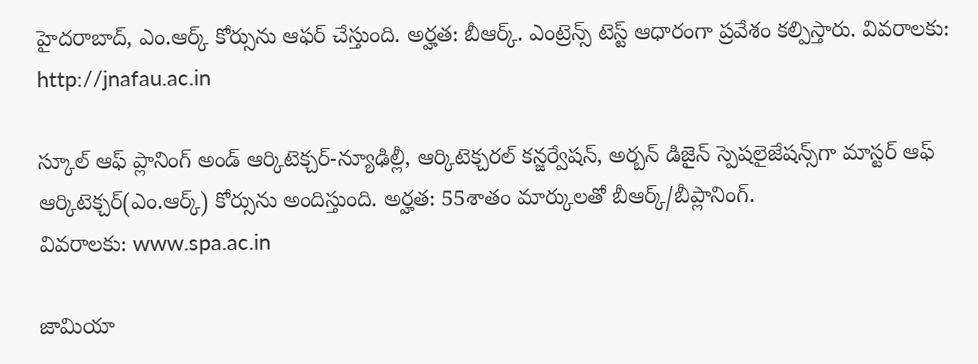హైదరాబాద్, ఎం.ఆర్క్ కోర్సును ఆఫర్ చేస్తుంది. అర్హత: బీఆర్క్. ఎంట్రెన్స్ టెస్ట్ ఆధారంగా ప్రవేశం కల్పిస్తారు. వివరాలకు: http://jnafau.ac.in

స్కూల్ ఆఫ్ ప్లానింగ్ అండ్ ఆర్కిటెక్చర్-న్యూఢిల్లీ, ఆర్కిటెక్చరల్ కన్జర్వేషన్, అర్బన్ డిజైన్ స్పెషలైజేషన్స్‌గా మాస్టర్ ఆఫ్ ఆర్కిటెక్చర్(ఎం.ఆర్క్) కోర్సును అందిస్తుంది. అర్హత: 55శాతం మార్కులతో బీఆర్క్/బీప్లానింగ్.
వివరాలకు: www.spa.ac.in

జామియా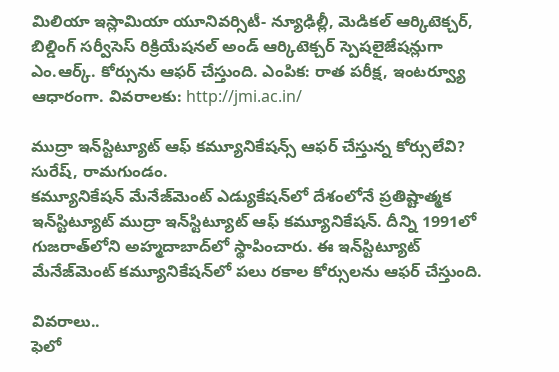మిలియా ఇస్లామియా యూనివర్సిటీ- న్యూఢిల్లీ, మెడికల్ ఆర్కిటెక్చర్, బిల్డింగ్ సర్వీసెస్ రిక్రియేషనల్ అండ్ ఆర్కిటెక్చర్ స్పెషలైజేషన్లుగా ఎం.ఆర్క్. కోర్సును ఆఫర్ చేస్తుంది. ఎంపిక: రాత పరీక్ష, ఇంటర్వ్యూ ఆధారంగా. వివరాలకు: http://jmi.ac.in/

ముద్రా ఇన్‌స్టిట్యూట్ ఆఫ్ కమ్యూనికేషన్స్ ఆఫర్ చేస్తున్న కోర్సులేవి?
సురేష్, రామగుండం.
కమ్యూనికేషన్ మేనేజ్‌మెంట్ ఎడ్యుకేషన్‌లో దేశంలోనే ప్రతిష్టాత్మక ఇన్‌స్టిట్యూట్ ముద్రా ఇన్‌స్టిట్యూట్ ఆఫ్ కమ్యూనికేషన్. దీన్ని 1991లో గుజరాత్‌లోని అహ్మదాబాద్‌లో స్థాపించారు. ఈ ఇన్‌స్టిట్యూట్ మేనేజ్‌మెంట్ కమ్యూనికేషన్‌లో పలు రకాల కోర్సులను ఆఫర్ చేస్తుంది.

వివరాలు..
ఫెలో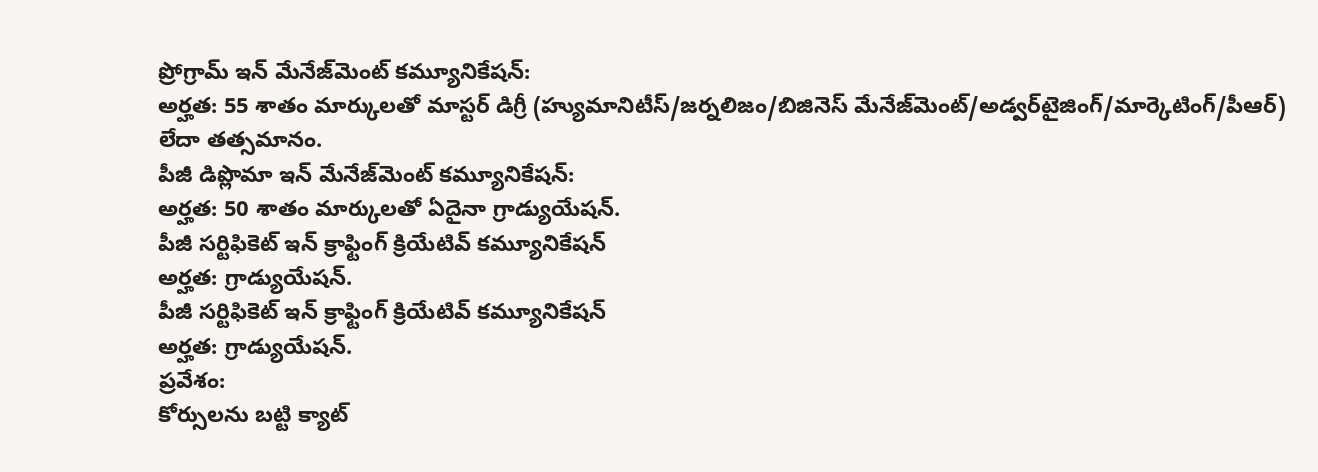ప్రోగ్రామ్ ఇన్ మేనేజ్‌మెంట్ కమ్యూనికేషన్:
అర్హత: 55 శాతం మార్కులతో మాస్టర్ డిగ్రీ (హ్యుమానిటీస్/జర్నలిజం/బిజినెస్ మేనేజ్‌మెంట్/అడ్వర్‌టైజింగ్/మార్కెటింగ్/పీఆర్) లేదా తత్సమానం.
పీజీ డిప్లొమా ఇన్ మేనేజ్‌మెంట్ కమ్యూనికేషన్:
అర్హత: 50 శాతం మార్కులతో ఏదైనా గ్రాడ్యుయేషన్.
పీజీ సర్టిఫికెట్ ఇన్ క్రాఫ్టింగ్ క్రియేటివ్ కమ్యూనికేషన్
అర్హత: గ్రాడ్యుయేషన్.
పీజీ సర్టిఫికెట్ ఇన్ క్రాఫ్టింగ్ క్రియేటివ్ కమ్యూనికేషన్
అర్హత: గ్రాడ్యుయేషన్.
ప్రవేశం:
కోర్సులను బట్టి క్యాట్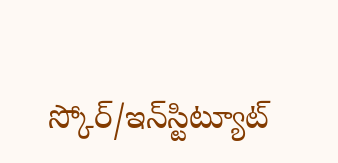స్కోర్/ఇన్‌స్టిట్యూట్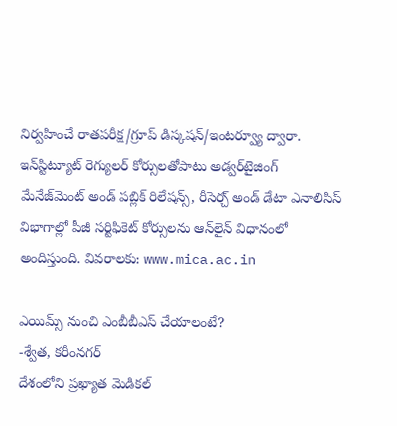నిర్వహించే రాతపరీక్ష/గ్రూప్ డిస్కషన్/ఇంటర్వ్యూ ద్వారా.
ఇన్‌స్టిట్యూట్ రెగ్యులర్ కోర్సులతోపాటు అడ్వర్‌టైజింగ్ మేనేజ్‌మెంట్ అండ్ పబ్లిక్ రిలేషన్స్, రీసెర్చ్ అండ్ డేటా ఎనాలిసిస్ విభాగాల్లో పీజీ సర్టిఫికెట్ కోర్సులను ఆన్‌లైన్ విధానంలో అందిస్తుంది. వివరాలకు: www.mica.ac.in

ఎయిమ్స్ నుంచి ఎంబీబీఎస్ చేయాలంటే?
-శ్వేత, కరీంనగర్
దేశంలోని ప్రఖ్యాత మెడికల్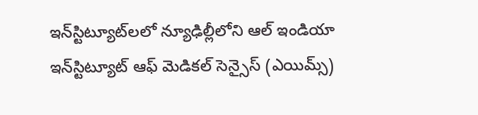ఇన్‌స్టిట్యూట్‌లలో న్యూఢిల్లీలోని ఆల్ ఇండియా ఇన్‌స్టిట్యూట్ ఆఫ్ మెడికల్ సెన్సైస్ (ఎయిమ్స్)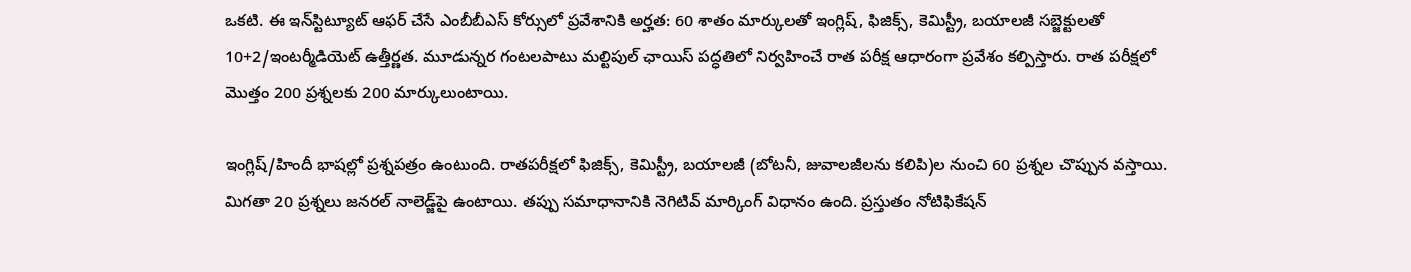ఒకటి. ఈ ఇన్‌స్టిట్యూట్ ఆఫర్ చేసే ఎంబీబీఎస్ కోర్సులో ప్రవేశానికి అర్హత: 60 శాతం మార్కులతో ఇంగ్లిష్, ఫిజిక్స్, కెమిస్ట్రీ, బయాలజీ సబ్జెక్టులతో 10+2/ఇంటర్మీడియెట్ ఉత్తీర్ణత. మూడున్నర గంటలపాటు మల్టిపుల్ ఛాయిస్ పద్ధతిలో నిర్వహించే రాత పరీక్ష ఆధారంగా ప్రవేశం కల్పిస్తారు. రాత పరీక్షలో మొత్తం 200 ప్రశ్నలకు 200 మార్కులుంటాయి.

ఇంగ్లిష్/హిందీ భాషల్లో ప్రశ్నపత్రం ఉంటుంది. రాతపరీక్షలో ఫిజిక్స్, కెమిస్ట్రీ, బయాలజీ (బోటనీ, జువాలజీలను కలిపి)ల నుంచి 60 ప్రశ్నల చొప్పున వస్తాయి. మిగతా 20 ప్రశ్నలు జనరల్ నాలెడ్జ్‌పై ఉంటాయి. తప్పు సమాధానానికి నెగిటివ్ మార్కింగ్ విధానం ఉంది. ప్రస్తుతం నోటిఫికేషన్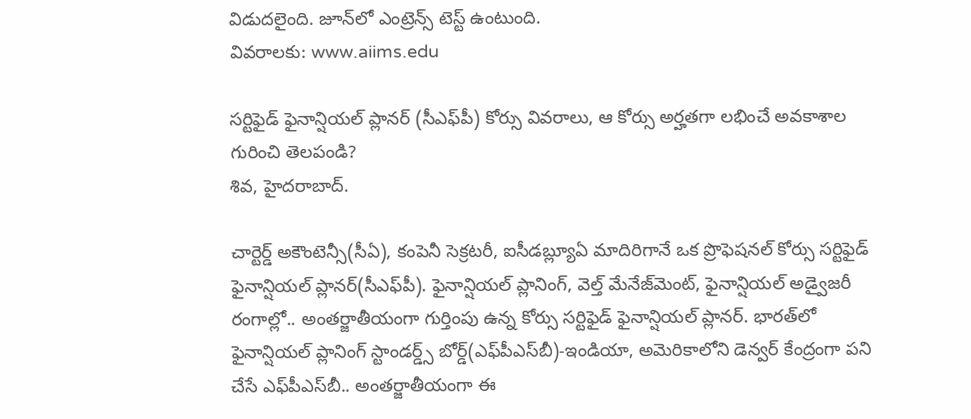విడుదలైంది. జూన్‌లో ఎంట్రెన్స్ టెస్ట్ ఉంటుంది.
వివరాలకు: www.aiims.edu

సర్టిఫైడ్ ఫైనాన్షియల్ ప్లానర్ (సీఎఫ్‌పీ) కోర్సు వివరాలు, ఆ కోర్సు అర్హతగా లభించే అవకాశాల గురించి తెలపండి?
శివ, హైదరాబాద్.

చార్టెర్డ్ అకౌంటెన్సీ(సీఏ), కంపెనీ సెక్రటరీ, ఐసీడబ్ల్యూఏ మాదిరిగానే ఒక ప్రొఫెషనల్ కోర్సు సర్టిఫైడ్ ఫైనాన్షియల్ ప్లానర్(సీఎఫ్‌పీ). ఫైనాన్షియల్ ప్లానింగ్, వెల్త్ మేనేజ్‌మెంట్, ఫైనాన్షియల్ అడ్వైజరీ రంగాల్లో.. అంతర్జాతీయంగా గుర్తింపు ఉన్న కోర్సు సర్టిఫైడ్ ఫైనాన్షియల్ ప్లానర్. భారత్‌లో ఫైనాన్షియల్ ప్లానింగ్ స్టాండర్డ్స్ బోర్డ్(ఎఫ్‌పీఎస్‌బీ)-ఇండియా, అమెరికాలోని డెన్వర్ కేంద్రంగా పని చేసే ఎఫ్‌పీఎస్‌బీ.. అంతర్జాతీయంగా ఈ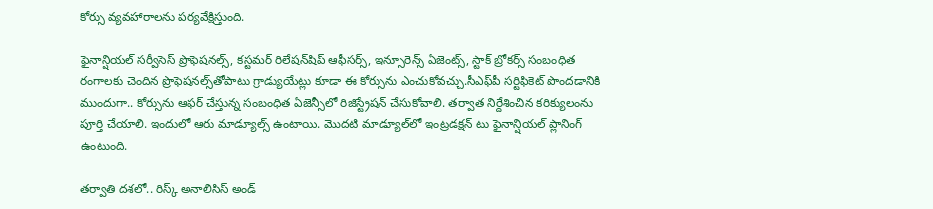కోర్సు వ్యవహారాలను పర్యవేక్షిస్తుంది.

ఫైనాన్షియల్ సర్వీసెస్ ప్రొఫెషనల్స్, కస్టమర్ రిలేషన్‌షిప్ ఆఫీసర్స్, ఇన్సూరెన్స్ ఏజెంట్స్, స్టాక్ బ్రోకర్స్ సంబంధిత రంగాలకు చెందిన ప్రొఫెషనల్స్‌తోపాటు గ్రాడ్యుయేట్లు కూడా ఈ కోర్సును ఎంచుకోవచ్చు.సీఎఫ్‌పీ సర్టిఫికెట్ పొందడానికి ముందుగా.. కోర్సును ఆఫర్ చేస్తున్న సంబంధిత ఏజెన్సీలో రిజిస్ట్రేషన్ చేసుకోవాలి. తర్వాత నిర్దేశించిన కరిక్యులంను పూర్తి చేయాలి. ఇందులో ఆరు మాడ్యూల్స్ ఉంటాయి. మొదటి మాడ్యూల్‌లో ఇంట్రడక్షన్ టు ఫైనాన్షియల్ ప్లానింగ్ ఉంటుంది.

తర్వాతి దశలో.. రిస్క్ అనాలిసిస్ అండ్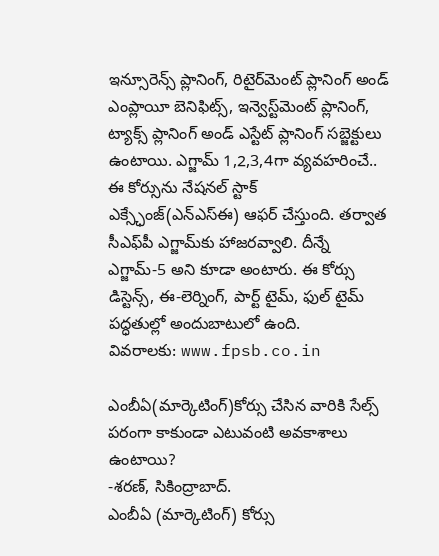ఇన్సూరెన్స్ ప్లానింగ్, రిటైర్‌మెంట్ ప్లానింగ్ అండ్ ఎంప్లాయీ బెనిఫిట్స్, ఇన్వెస్ట్‌మెంట్ ప్లానింగ్, ట్యాక్స్ ప్లానింగ్ అండ్ ఎస్టేట్ ప్లానింగ్ సబ్జెక్టులు ఉంటాయి. ఎగ్జామ్ 1,2,3,4గా వ్యవహరించే.. ఈ కోర్సును నేషనల్ స్టాక్ ఎక్స్ఛేంజ్(ఎన్‌ఎస్‌ఈ) ఆఫర్ చేస్తుంది. తర్వాత సీఎఫ్‌పీ ఎగ్జామ్‌కు హాజరవ్వాలి. దీన్నే ఎగ్జామ్-5 అని కూడా అంటారు. ఈ కోర్సు డిస్టెన్స్, ఈ-లెర్నింగ్, పార్ట్ టైమ్, ఫుల్ టైమ్ పద్ధతుల్లో అందుబాటులో ఉంది.
వివరాలకు: www.fpsb.co.in

ఎంబీఏ(మార్కెటింగ్)కోర్సు చేసిన వారికి సేల్స్ పరంగా కాకుండా ఎటువంటి అవకాశాలు ఉంటాయి?
-శరణ్, సికింద్రాబాద్.
ఎంబీఏ (మార్కెటింగ్) కోర్సు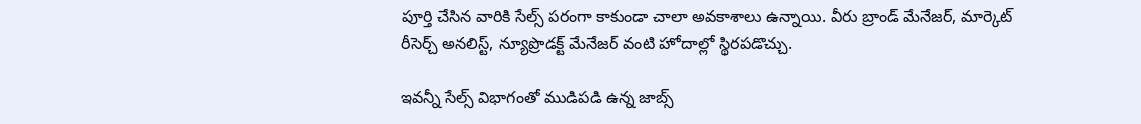పూర్తి చేసిన వారికి సేల్స్ పరంగా కాకుండా చాలా అవకాశాలు ఉన్నాయి. వీరు బ్రాండ్ మేనేజర్, మార్కెట్ రీసెర్చ్ అనలిస్ట్, న్యూప్రొడక్ట్ మేనేజర్ వంటి హోదాల్లో స్థిరపడొచ్చు.

ఇవన్నీ సేల్స్ విభాగంతో ముడిపడి ఉన్న జాబ్స్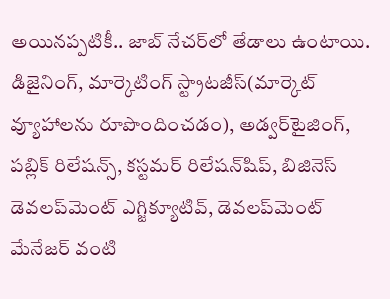అయినప్పటికీ.. జాబ్ నేచర్‌లో తేడాలు ఉంటాయి. డిజైనింగ్, మార్కెటింగ్ స్ట్రాటజీస్(మార్కెట్ వ్యూహాలను రూపొందించడం), అడ్వర్‌టైజింగ్, పబ్లిక్ రిలేషన్స్, కస్టమర్ రిలేషన్‌షిప్, బిజినెస్ డెవలప్‌మెంట్ ఎగ్జిక్యూటివ్, డెవలప్‌మెంట్ మేనేజర్ వంటి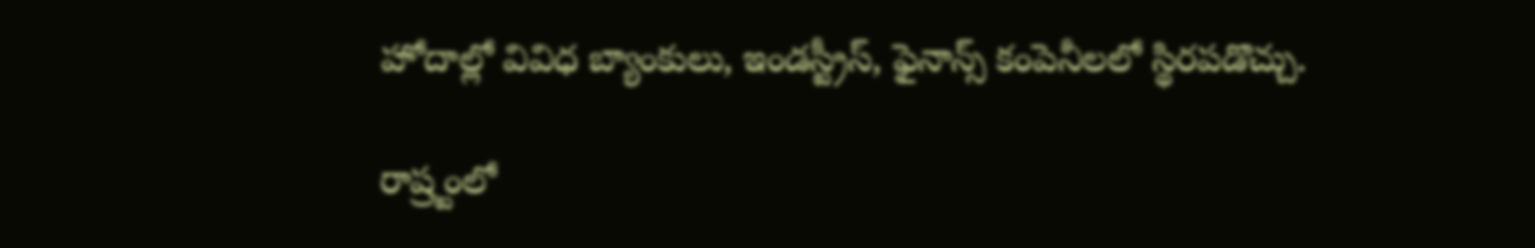హోదాల్లో వివిధ బ్యాంకులు, ఇండస్ట్రీస్, ఫైనాన్స్ కంపెనీలలో స్థిరపడొచ్చు.

రాష్ర్టంలో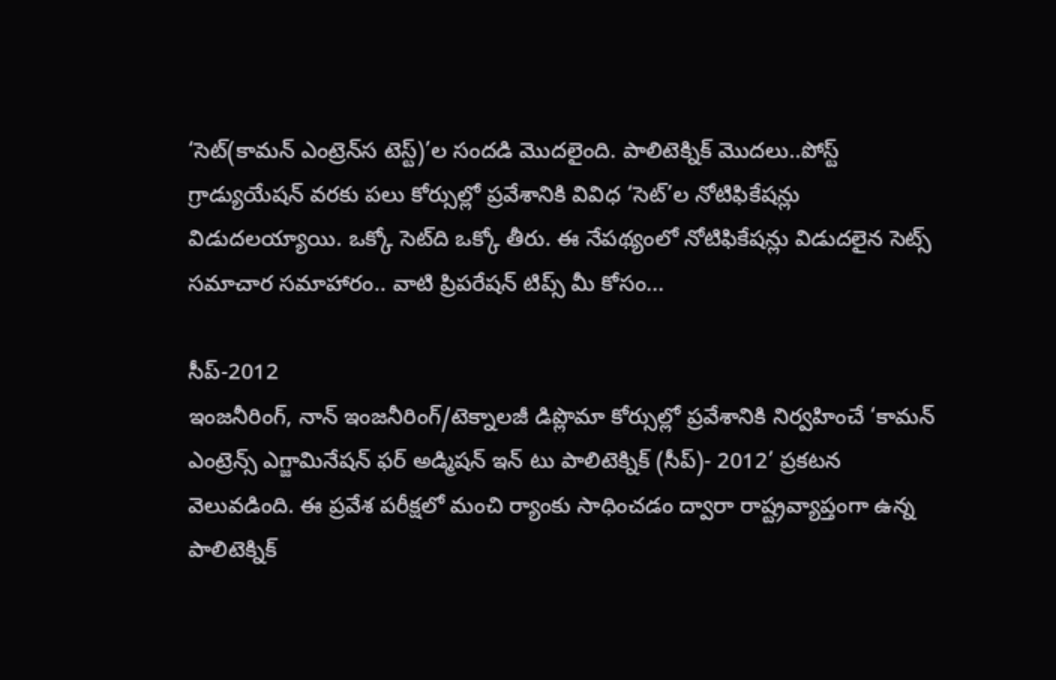‘సెట్(కామన్ ఎంట్రెన్‌‌స టెస్ట్)’ల సందడి మొదలైంది. పాలిటెక్నిక్ మొదలు..పోస్ట్ గ్రాడ్యుయేషన్ వరకు పలు కోర్సుల్లో ప్రవేశానికి వివిధ ‘సెట్’ల నోటిఫికేషన్లు విడుదలయ్యాయి. ఒక్కో సెట్‌ది ఒక్కో తీరు. ఈ నేపథ్యంలో నోటిఫికేషన్లు విడుదలైన సెట్స్ సమాచార సమాహారం.. వాటి ప్రిపరేషన్ టిప్స్ మీ కోసం...

సీప్-2012
ఇంజనీరింగ్, నాన్ ఇంజనీరింగ్/టెక్నాలజీ డిప్లొమా కోర్సుల్లో ప్రవేశానికి నిర్వహించే ‘కామన్ ఎంట్రెన్స్ ఎగ్జామినేషన్ ఫర్ అడ్మిషన్ ఇన్ టు పాలిటెక్నిక్ (సీప్)- 2012’ ప్రకటన వెలువడింది. ఈ ప్రవేశ పరీక్షలో మంచి ర్యాంకు సాధించడం ద్వారా రాష్ట్రవ్యాప్తంగా ఉన్న పాలిటెక్నిక్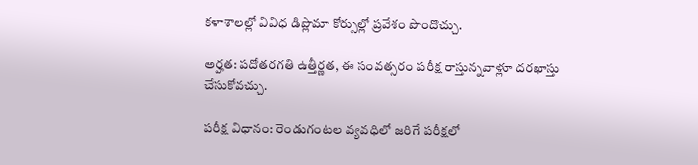కళాశాలల్లో వివిధ డిప్లొమా కోర్సుల్లో ప్రవేశం పొందొచ్చు.

అర్హత: పదోతరగతి ఉత్తీర్ణత, ఈ సంవత్సరం పరీక్ష రాస్తున్నవాళ్లూ దరఖాస్తు చేసుకోవచ్చు.

పరీక్ష విధానం: రెండుగంటల వ్యవధిలో జరిగే పరీక్షలో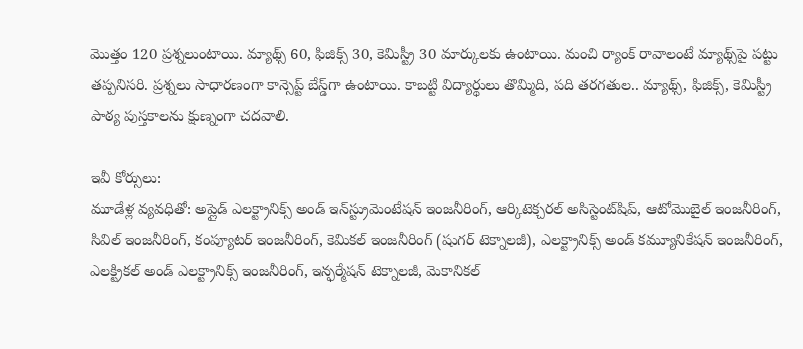మొత్తం 120 ప్రశ్నలుంటాయి. మ్యాథ్స్ 60, ఫిజిక్స్ 30, కెమిస్ట్రీ 30 మార్కులకు ఉంటాయి. మంచి ర్యాంక్ రావాలంటే మ్యాథ్స్‌పై పట్టు తప్పనిసరి. ప్రశ్నలు సాధారణంగా కాన్సెప్ట్ బేస్డ్‌గా ఉంటాయి. కాబట్టి విద్యార్థులు తొమ్మిది, పది తరగతుల.. మ్యాథ్స్, ఫిజిక్స్, కెమిస్ట్రీ పాఠ్య పుస్తకాలను క్షుణ్నంగా చదవాలి.

ఇవీ కోర్సులు:
మూడేళ్ల వ్యవధితో: అప్లైడ్ ఎలక్ట్రానిక్స్ అండ్ ఇన్‌స్ట్రుమెంటేషన్ ఇంజనీరింగ్, ఆర్కిటెక్చరల్ అసిస్టెంట్‌షిప్, ఆటోమొబైల్ ఇంజనీరింగ్, సివిల్ ఇంజనీరింగ్, కంప్యూటర్ ఇంజనీరింగ్, కెమికల్ ఇంజనీరింగ్ (షుగర్ టెక్నాలజీ), ఎలక్ట్రానిక్స్ అండ్ కమ్యూనికేషన్ ఇంజనీరింగ్, ఎలక్ట్రికల్ అండ్ ఎలక్ట్రానిక్స్ ఇంజనీరింగ్, ఇన్ఫర్మేషన్ టెక్నాలజీ, మెకానికల్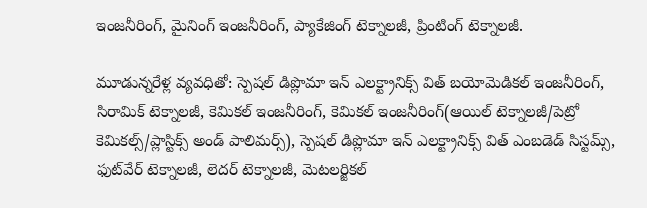ఇంజనీరింగ్, మైనింగ్ ఇంజనీరింగ్, ప్యాకేజింగ్ టెక్నాలజీ, ప్రింటింగ్ టెక్నాలజీ.

మూడున్నరేళ్ల వ్యవధితో: స్పెషల్ డిప్లొమా ఇన్ ఎలక్ట్రానిక్స్ విత్ బయోమెడికల్ ఇంజనీరింగ్, సిరామిక్ టెక్నాలజీ, కెమికల్ ఇంజనీరింగ్, కెమికల్ ఇంజనీరింగ్(ఆయిల్ టెక్నాలజీ/పెట్రో కెమికల్స్/ప్లాస్టిక్స్ అండ్ పాలిమర్స్), స్పెషల్ డిప్లొమా ఇన్ ఎలక్ట్రానిక్స్ విత్ ఎంబడెడ్ సిస్టమ్స్, ఫుట్‌వేర్ టెక్నాలజీ, లెదర్ టెక్నాలజీ, మెటలర్జికల్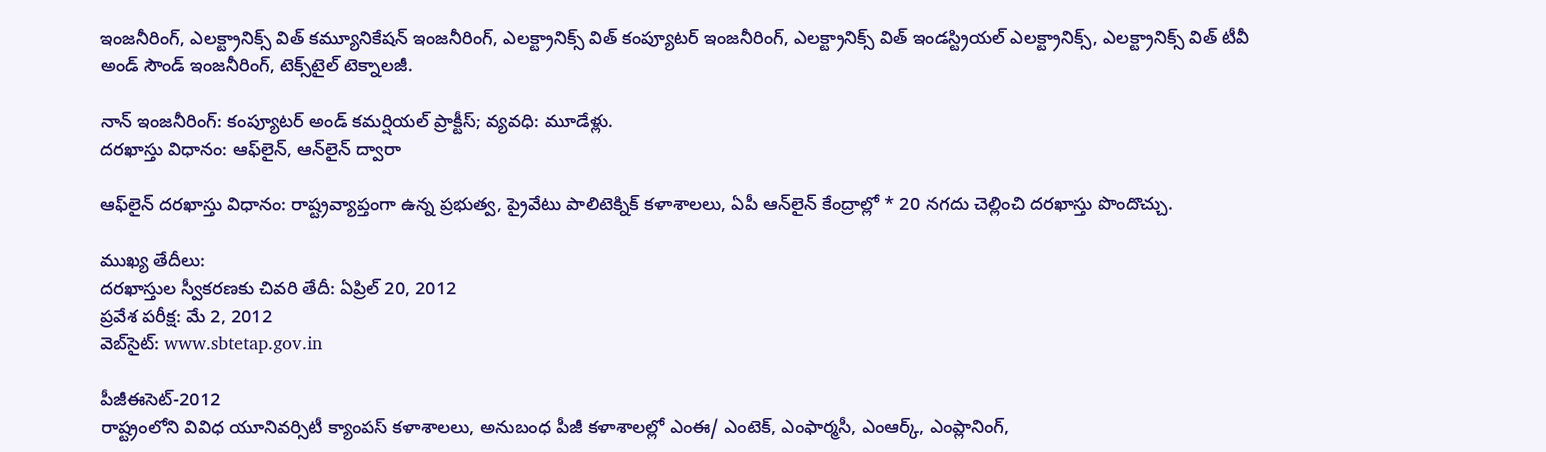ఇంజనీరింగ్, ఎలక్ట్రానిక్స్ విత్ కమ్యూనికేషన్ ఇంజనీరింగ్, ఎలక్ట్రానిక్స్ విత్ కంప్యూటర్ ఇంజనీరింగ్, ఎలక్ట్రానిక్స్ విత్ ఇండస్ట్రియల్ ఎలక్ట్రానిక్స్, ఎలక్ట్రానిక్స్ విత్ టీవీ అండ్ సౌండ్ ఇంజనీరింగ్, టెక్స్‌టైల్ టెక్నాలజీ.

నాన్ ఇంజనీరింగ్: కంప్యూటర్ అండ్ కమర్షియల్ ప్రాక్టీస్; వ్యవధి: మూడేళ్లు.
దరఖాస్తు విధానం: ఆఫ్‌లైన్, ఆన్‌లైన్ ద్వారా

ఆఫ్‌లైన్ దరఖాస్తు విధానం: రాష్ట్రవ్యాప్తంగా ఉన్న ప్రభుత్వ, ప్రైవేటు పాలిటెక్నిక్ కళాశాలలు, ఏపీ ఆన్‌లైన్ కేంద్రాల్లో * 20 నగదు చెల్లించి దరఖాస్తు పొందొచ్చు.

ముఖ్య తేదీలు:
దరఖాస్తుల స్వీకరణకు చివరి తేదీ: ఏప్రిల్ 20, 2012
ప్రవేశ పరీక్ష: మే 2, 2012
వెబ్‌సైట్: www.sbtetap.gov.in

పీజీఈసెట్-2012
రాష్ట్రంలోని వివిధ యూనివర్సిటీ క్యాంపస్ కళాశాలలు, అనుబంధ పీజీ కళాశాలల్లో ఎంఈ/ ఎంటెక్, ఎంఫార్మసీ, ఎంఆర్క్, ఎంప్లానింగ్,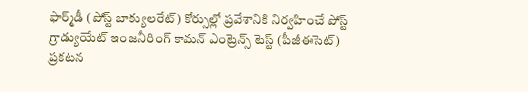ఫార్మ్‌డీ (పోస్ట్ బాక్యులరేట్) కోర్సుల్లో ప్రవేశానికి నిర్వహించే పోస్ట్ గ్రాడ్యుయేట్ ఇంజనీరింగ్ కామన్ ఎంట్రెన్స్ టెస్ట్ (పీజీఈసెట్) ప్రకటన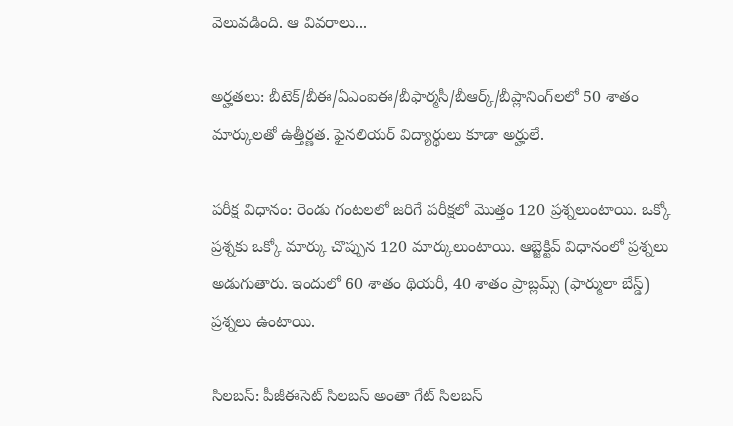వెలువడింది. ఆ వివరాలు...

అర్హతలు: బీటెక్/బీఈ/ఏఎంఐఈ/బీఫార్మసీ/బీఆర్క్/బీప్లానింగ్‌లలో 50 శాతం మార్కులతో ఉత్తీర్ణత. ఫైనలియర్ విద్యార్థులు కూడా అర్హులే.

పరీక్ష విధానం: రెండు గంటలలో జరిగే పరీక్షలో మొత్తం 120 ప్రశ్నలుంటాయి. ఒక్కో ప్రశ్నకు ఒక్కో మార్కు చొప్పున 120 మార్కులుంటాయి. ఆబ్జెక్టివ్ విధానంలో ప్రశ్నలు అడుగుతారు. ఇందులో 60 శాతం థియరీ, 40 శాతం ప్రాబ్లమ్స్ (ఫార్ములా బేస్డ్) ప్రశ్నలు ఉంటాయి.

సిలబస్: పీజీఈసెట్ సిలబస్ అంతా గేట్ సిలబస్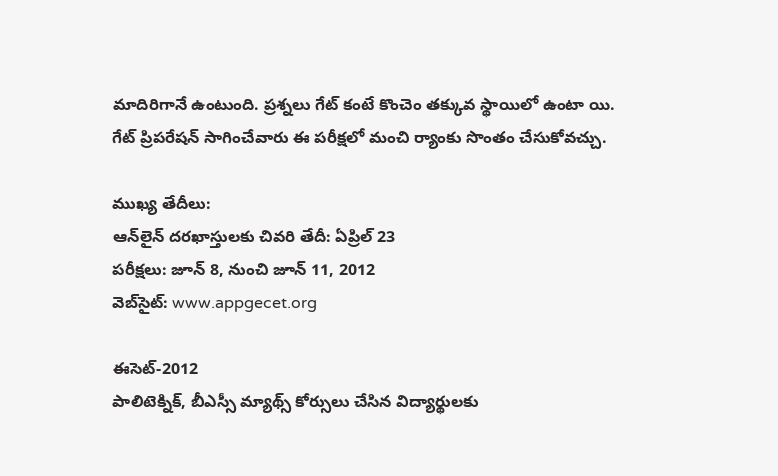మాదిరిగానే ఉంటుంది. ప్రశ్నలు గేట్ కంటే కొంచెం తక్కువ స్థాయిలో ఉంటా యి. గేట్ ప్రిపరేషన్ సాగించేవారు ఈ పరీక్షలో మంచి ర్యాంకు సొంతం చేసుకోవచ్చు.

ముఖ్య తేదీలు:
ఆన్‌లైన్ దరఖాస్తులకు చివరి తేదీ: ఏప్రిల్ 23
పరీక్షలు: జూన్ 8, నుంచి జూన్ 11, 2012
వెబ్‌సైట్: www.appgecet.org

ఈసెట్-2012
పాలిటెక్నిక్, బీఎస్సీ మ్యాథ్స్ కోర్సులు చేసిన విద్యార్థులకు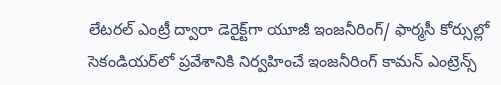లేటరల్ ఎంట్రీ ద్వారా డెరైక్ట్‌గా యూజీ ఇంజనీరింగ్/ ఫార్మసీ కోర్సుల్లో సెకండియర్‌లో ప్రవేశానికి నిర్వహించే ఇంజనీరింగ్ కామన్ ఎంట్రెన్స్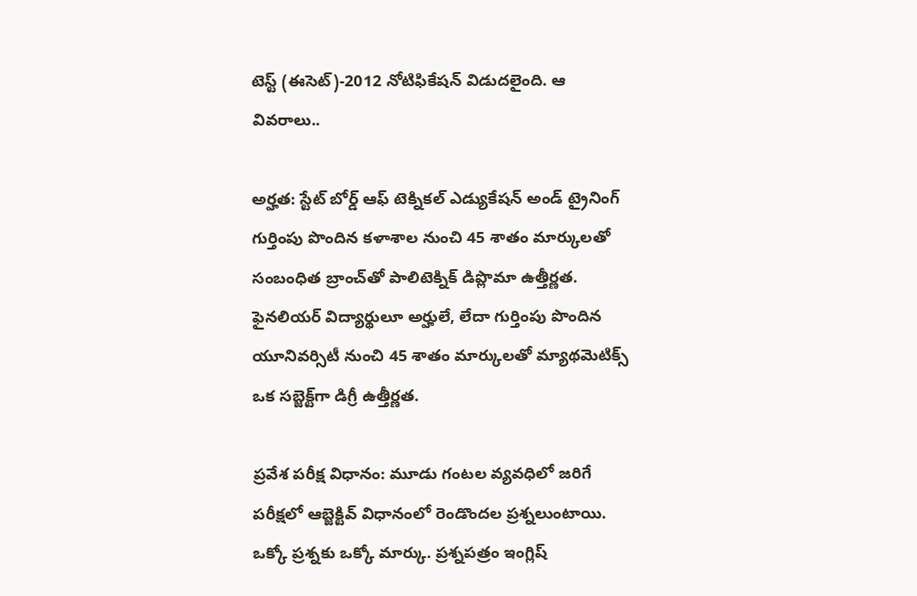టెస్ట్ (ఈసెట్)-2012 నోటిఫికేషన్ విడుదలైంది. ఆ వివరాలు..

అర్హత: స్టేట్ బోర్డ్ ఆఫ్ టెక్నికల్ ఎడ్యుకేషన్ అండ్ ట్రైనింగ్ గుర్తింపు పొందిన కళాశాల నుంచి 45 శాతం మార్కులతో సంబంధిత బ్రాంచ్‌తో పాలిటెక్నిక్ డిప్లొమా ఉత్తీర్ణత. ఫైనలియర్ విద్యార్థులూ అర్హులే, లేదా గుర్తింపు పొందిన యూనివర్సిటీ నుంచి 45 శాతం మార్కులతో మ్యాథమెటిక్స్ ఒక సబ్జెక్ట్‌గా డిగ్రీ ఉత్తీర్ణత.

ప్రవేశ పరీక్ష విధానం: మూడు గంటల వ్యవధిలో జరిగే పరీక్షలో ఆబ్జెక్టివ్ విధానంలో రెండొందల ప్రశ్నలుంటాయి. ఒక్కో ప్రశ్నకు ఒక్కో మార్కు. ప్రశ్నపత్రం ఇంగ్లిష్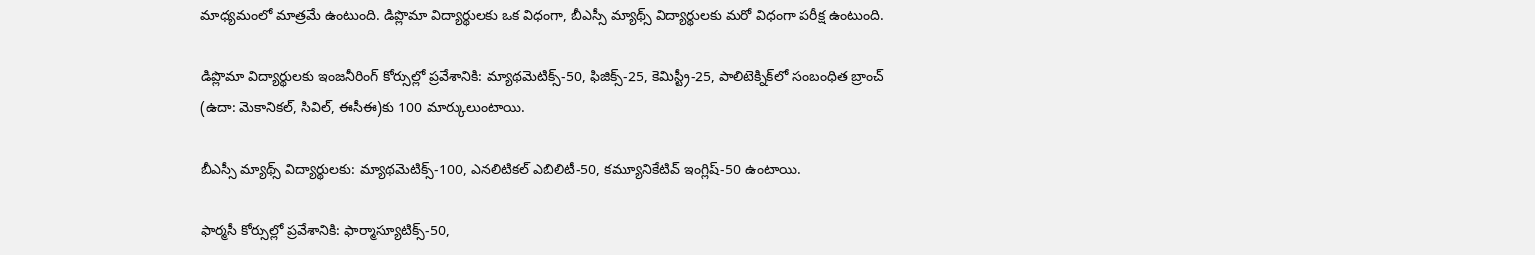మాధ్యమంలో మాత్రమే ఉంటుంది. డిప్లొమా విద్యార్థులకు ఒక విధంగా, బీఎస్సీ మ్యాథ్స్ విద్యార్థులకు మరో విధంగా పరీక్ష ఉంటుంది.

డిప్లొమా విద్యార్థులకు ఇంజనీరింగ్ కోర్సుల్లో ప్రవేశానికి: మ్యాథమెటిక్స్-50, ఫిజిక్స్-25, కెమిస్ట్రీ-25, పాలిటెక్నిక్‌లో సంబంధిత బ్రాంచ్ (ఉదా: మెకానికల్, సివిల్, ఈసీఈ)కు 100 మార్కులుంటాయి.

బీఎస్సీ మ్యాథ్స్ విద్యార్థులకు: మ్యాథమెటిక్స్-100, ఎనలిటికల్ ఎబిలిటీ-50, కమ్యూనికేటివ్ ఇంగ్లిష్-50 ఉంటాయి.

ఫార్మసీ కోర్సుల్లో ప్రవేశానికి: ఫార్మాస్యూటిక్స్-50,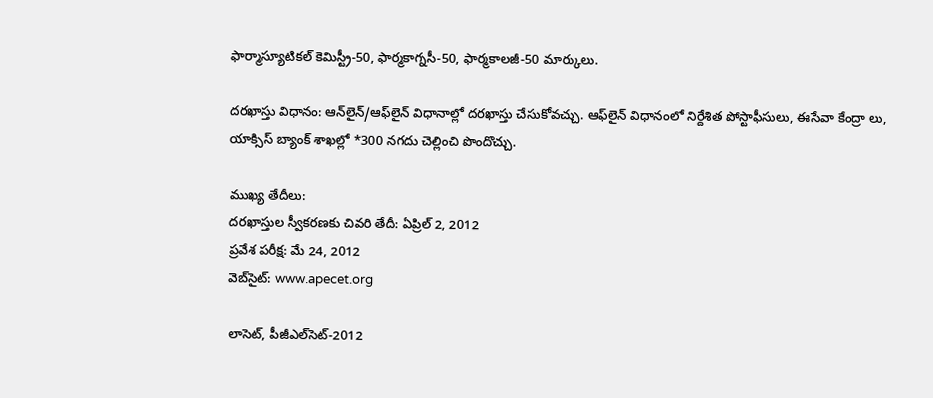ఫార్మాస్యూటికల్ కెమిస్ట్రీ-50, ఫార్మకాగ్నసీ-50, ఫార్మకాలజీ-50 మార్కులు.

దరఖాస్తు విధానం: ఆన్‌లైన్/ఆఫ్‌లైన్ విధానాల్లో దరఖాస్తు చేసుకోవచ్చు. ఆఫ్‌లైన్ విధానంలో నిర్దేశిత పోస్టాఫీసులు, ఈసేవా కేంద్రా లు, యాక్సిస్ బ్యాంక్ శాఖల్లో *300 నగదు చెల్లించి పొందొచ్చు.

ముఖ్య తేదీలు:
దరఖాస్తుల స్వీకరణకు చివరి తేదీ: ఏప్రిల్ 2, 2012
ప్రవేశ పరీక్ష: మే 24, 2012
వెబ్‌సైట్: www.apecet.org

లాసెట్, పీజీఎల్‌సెట్-2012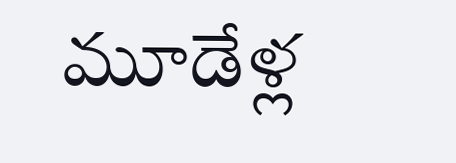మూడేళ్ల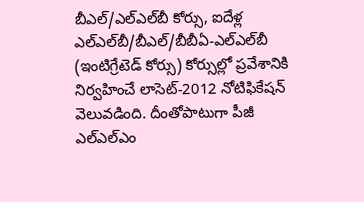బీఎల్/ఎల్‌ఎల్‌బీ కోర్సు, ఐదేళ్ల ఎల్‌ఎల్‌బీ/బీఎల్/బీబీఏ-ఎల్‌ఎల్‌బీ (ఇంటిగ్రేటెడ్ కోర్సు) కోర్సుల్లో ప్రవేశానికి నిర్వహించే లాసెట్-2012 నోటిఫికేషన్ వెలువడింది. దీంతోపాటుగా పీజీ ఎల్‌ఎల్‌ఎం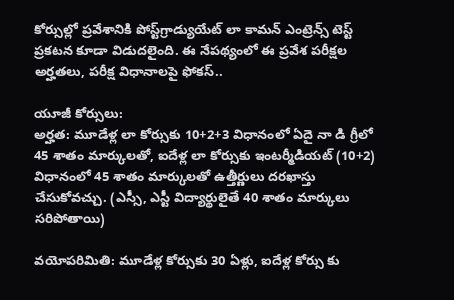కోర్సుల్లో ప్రవేశానికి పోస్ట్‌గ్రాడ్యుయేట్ లా కామన్ ఎంట్రెన్స్ టెస్ట్ ప్రకటన కూడా విడుదలైంది. ఈ నేపథ్యంలో ఈ ప్రవేశ పరీక్షల అర్హతలు, పరీక్ష విధానాలపై ఫోకస్..

యూజీ కోర్సులు:
అర్హత: మూడేళ్ల లా కోర్సుకు 10+2+3 విధానంలో ఏదై నా డి గ్రీలో 45 శాతం మార్కులతో, ఐదేళ్ల లా కోర్సుకు ఇంటర్మీడియట్ (10+2) విధానంలో 45 శాతం మార్కులతో ఉత్తీర్ణులు దరఖాస్తు చేసుకోవచ్చు. (ఎస్సీ, ఎస్టీ విద్యార్థులైతే 40 శాతం మార్కులు సరిపోతాయి)

వయోపరిమితి: మూడేళ్ల కోర్సుకు 30 ఏళ్లు, ఐదేళ్ల కోర్సు కు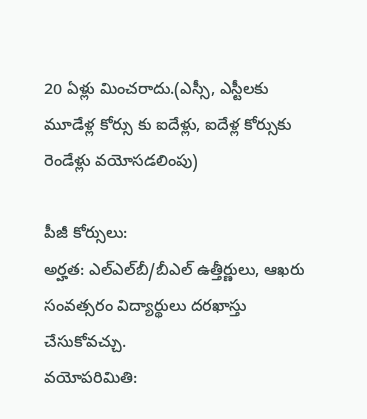20 ఏళ్లు మించరాదు.(ఎస్సీ, ఎస్టీలకు మూడేళ్ల కోర్సు కు ఐదేళ్లు, ఐదేళ్ల కోర్సుకు రెండేళ్లు వయోసడలింపు)

పీజీ కోర్సులు:
అర్హత: ఎల్‌ఎల్‌బీ/బీఎల్ ఉత్తీర్ణులు, ఆఖరు సంవత్సరం విద్యార్థులు దరఖాస్తు చేసుకోవచ్చు.
వయోపరిమితి: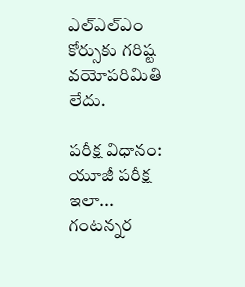ఎల్‌ఎల్‌ఎం కోర్సుకు గరిష్ట వయోపరిమితి లేదు.

పరీక్ష విధానం:
యూజీ పరీక్ష ఇలా...
గంటన్నర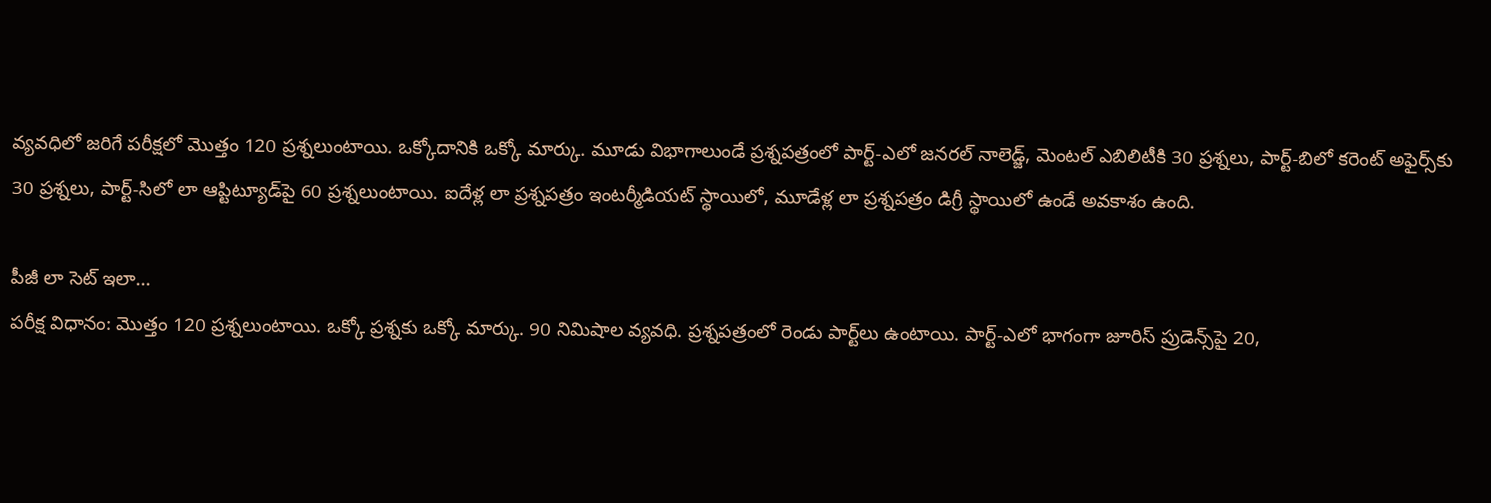వ్యవధిలో జరిగే పరీక్షలో మొత్తం 120 ప్రశ్నలుంటాయి. ఒక్కోదానికి ఒక్కో మార్కు. మూడు విభాగాలుండే ప్రశ్నపత్రంలో పార్ట్-ఎలో జనరల్ నాలెడ్జ్, మెంటల్ ఎబిలిటీకి 30 ప్రశ్నలు, పార్ట్-బిలో కరెంట్ అఫైర్స్‌కు 30 ప్రశ్నలు, పార్ట్-సిలో లా ఆప్టిట్యూడ్‌పై 60 ప్రశ్నలుంటాయి. ఐదేళ్ల లా ప్రశ్నపత్రం ఇంటర్మీడియట్ స్థాయిలో, మూడేళ్ల లా ప్రశ్నపత్రం డిగ్రీ స్థాయిలో ఉండే అవకాశం ఉంది.

పీజీ లా సెట్ ఇలా...
పరీక్ష విధానం: మొత్తం 120 ప్రశ్నలుంటాయి. ఒక్కో ప్రశ్నకు ఒక్కో మార్కు. 90 నిమిషాల వ్యవధి. ప్రశ్నపత్రంలో రెండు పార్ట్‌లు ఉంటాయి. పార్ట్-ఎలో భాగంగా జూరిస్ ప్రుడెన్స్‌పై 20,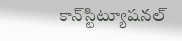కాన్‌స్టిట్యూషనల్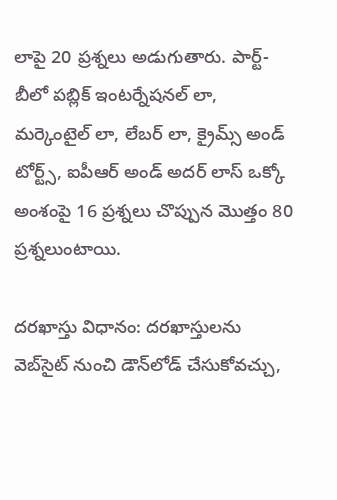లాపై 20 ప్రశ్నలు అడుగుతారు. పార్ట్-బీలో పబ్లిక్ ఇంటర్నేషనల్ లా, మర్కెంటైల్ లా, లేబర్ లా, క్రైమ్స్ అండ్ టోర్ట్స్, ఐపీఆర్ అండ్ అదర్ లాస్ ఒక్కో అంశంపై 16 ప్రశ్నలు చొప్పున మొత్తం 80 ప్రశ్నలుంటాయి.

దరఖాస్తు విధానం: దరఖాస్తులను వెబ్‌సైట్ నుంచి డౌన్‌లోడ్ చేసుకోవచ్చు,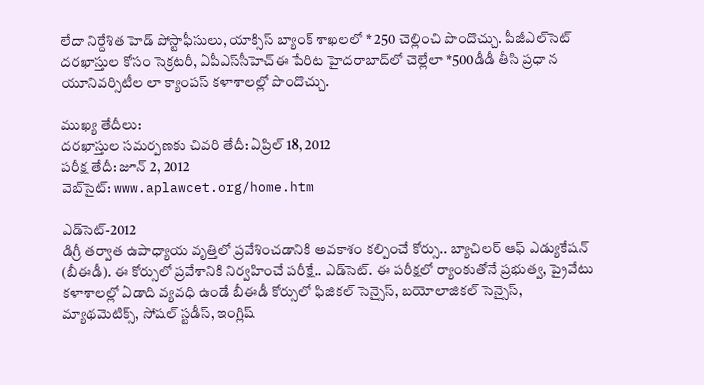లేదా నిర్దేశిత హెడ్ పోస్టాఫీసులు, యాక్సిస్ బ్యాంక్ శాఖలలో * 250 చెల్లించి పొందొచ్చు. పీజీఎల్‌సెట్ దరఖాస్తుల కోసం సెక్రటరీ, ఏపీఎస్‌సీహెచ్‌ఈ పేరిట హైదరాబాద్‌లో చెల్లేలా *500డీడీ తీసి ప్రధా న యూనివర్సిటీల లా క్యాంపస్ కళాశాలల్లో పొందొచ్చు.

ముఖ్య తేదీలు:
దరఖాస్తుల సమర్పణకు చివరి తేదీ: ఏప్రిల్ 18, 2012
పరీక్ష తేదీ: జూన్ 2, 2012
వెబ్‌సైట్: www.aplawcet.org/home.htm

ఎడ్‌సెట్-2012
డిగ్రీ తర్వాత ఉపాధ్యాయ వృత్తిలో ప్రవేశించడానికి అవకాశం కల్పించే కోర్సు.. బ్యాచిలర్ ఆఫ్ ఎడ్యుకేషన్ (బీఈడీ). ఈ కోర్సులో ప్రవేశానికి నిర్వహించే పరీక్షే.. ఎడ్‌సెట్. ఈ పరీక్షలో ర్యాంకుతోనే ప్రభుత్వ, ప్రైవేటు కళాశాలల్లో ఏడాది వ్యవధి ఉండే బీఈడీ కోర్సులో ఫిజికల్ సెన్సైస్, బయోలాజికల్ సెన్సైస్, మ్యాథమెటిక్స్, సోషల్ స్టడీస్, ఇంగ్లిష్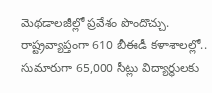మెథడాలజీల్లో ప్రవేశం పొందొచ్చు. రాష్ట్రవ్యాప్తంగా 610 బీఈడీ కళాశాలల్లో.. సుమారుగా 65,000 సీట్లు విద్యార్థులకు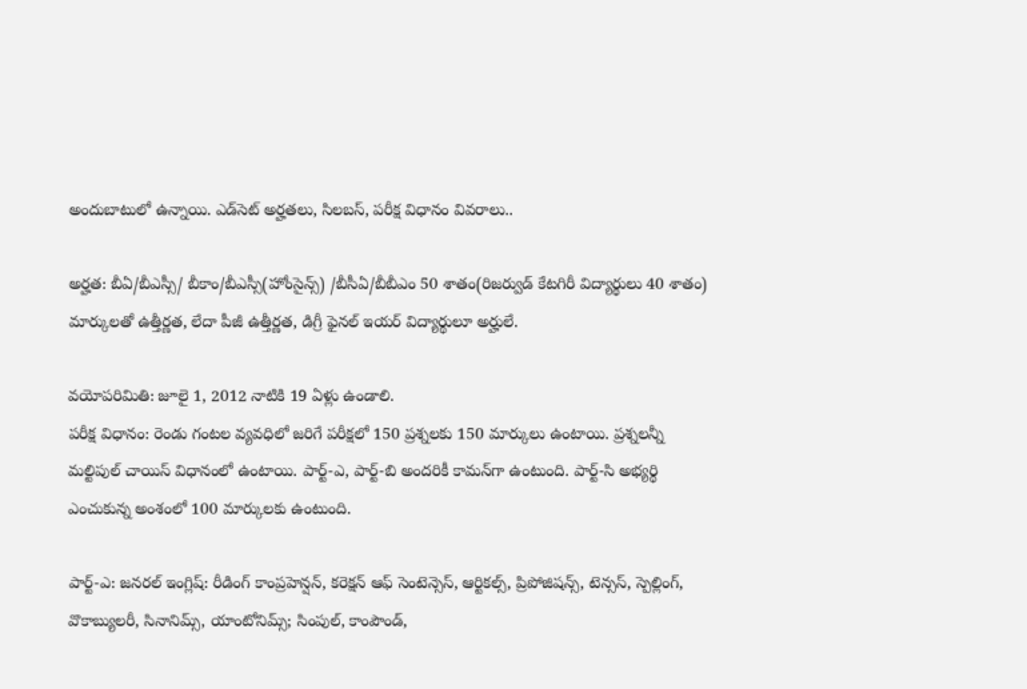అందుబాటులో ఉన్నాయి. ఎడ్‌సెట్ అర్హతలు, సిలబస్, పరీక్ష విధానం వివరాలు..

అర్హత: బీఏ/బీఎస్సీ/ బీకాం/బీఎస్సీ(హోంసైన్స్) /బీసీఏ/బీబీఎం 50 శాతం(రిజర్వుడ్ కేటగిరీ విద్యార్థులు 40 శాతం) మార్కులతో ఉత్తీర్ణత, లేదా పీజీ ఉత్తీర్ణత, డిగ్రీ ఫైనల్ ఇయర్ విద్యార్థులూ అర్హులే.

వయోపరిమితి: జూలై 1, 2012 నాటికి 19 ఏళ్లు ఉండాలి.
పరీక్ష విధానం: రెండు గంటల వ్యవధిలో జరిగే పరీక్షలో 150 ప్రశ్నలకు 150 మార్కులు ఉంటాయి. ప్రశ్నలన్నీ మల్టిపుల్ చాయిస్ విధానంలో ఉంటాయి. పార్ట్-ఎ, పార్ట్-బి అందరికీ కామన్‌గా ఉంటుంది. పార్ట్-సి అభ్యర్థి ఎంచుకున్న అంశంలో 100 మార్కులకు ఉంటుంది.

పార్ట్-ఎ: జనరల్ ఇంగ్లిష్: రీడింగ్ కాంప్రహెన్షన్, కరెక్షన్ ఆఫ్ సెంటెన్సెస్, ఆర్టికల్స్, ప్రిపోజిషన్స్, టెన్సస్, స్పెల్లింగ్, వొకాబ్యులరీ, సినానిమ్స్, యాంటోనిమ్స్; సింపుల్, కాంపౌండ్,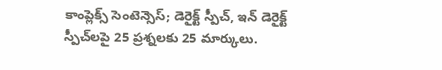కాంప్లెక్స్ సెంటెన్సెస్; డెరైక్ట్ స్పీచ్, ఇన్ డెరైక్ట్ స్పీచ్‌లపై 25 ప్రశ్నలకు 25 మార్కులు.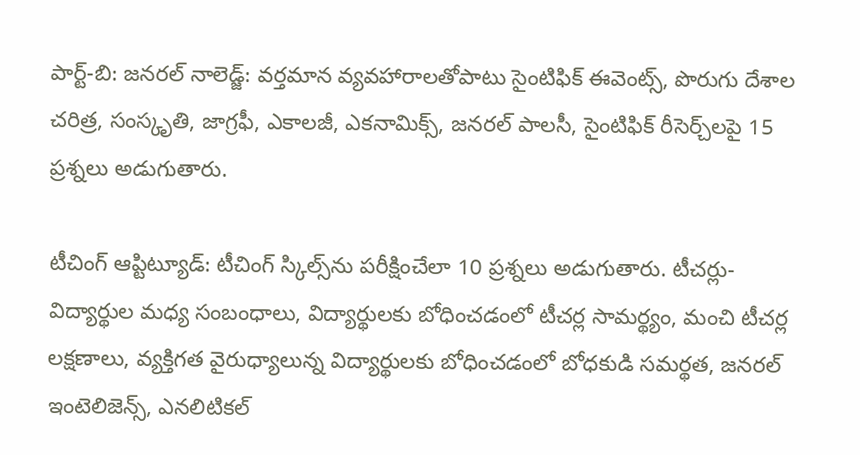పార్ట్-బి: జనరల్ నాలెడ్జ్: వర్తమాన వ్యవహారాలతోపాటు సైంటిఫిక్ ఈవెంట్స్, పొరుగు దేశాల చరిత్ర, సంస్కృతి, జాగ్రఫీ, ఎకాలజీ, ఎకనామిక్స్, జనరల్ పాలసీ, సైంటిఫిక్ రీసెర్చ్‌లపై 15 ప్రశ్నలు అడుగుతారు.

టీచింగ్ ఆప్టిట్యూడ్: టీచింగ్ స్కిల్స్‌ను పరీక్షించేలా 10 ప్రశ్నలు అడుగుతారు. టీచర్లు-విద్యార్థుల మధ్య సంబంధాలు, విద్యార్థులకు బోధించడంలో టీచర్ల సామర్థ్యం, మంచి టీచర్ల లక్షణాలు, వ్యక్తిగత వైరుధ్యాలున్న విద్యార్థులకు బోధించడంలో బోధకుడి సమర్థత, జనరల్ ఇంటెలిజెన్స్, ఎనలిటికల్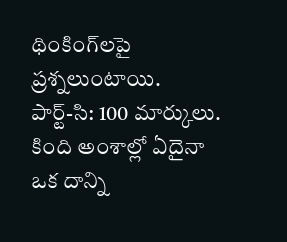థింకింగ్‌లపై ప్రశ్నలుంటాయి.
పార్ట్-సి: 100 మార్కులు. కింది అంశాల్లో ఏదైనా ఒక దాన్ని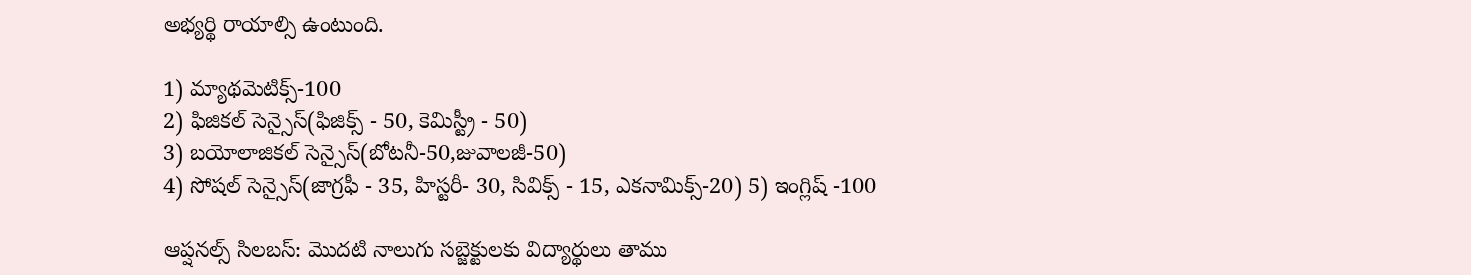అభ్యర్థి రాయాల్సి ఉంటుంది.

1) మ్యాథమెటిక్స్-100
2) ఫిజికల్ సెన్సైస్(ఫిజిక్స్ - 50, కెమిస్ట్రీ - 50)
3) బయోలాజికల్ సెన్సైస్(బోటనీ-50,జువాలజీ-50)
4) సోషల్ సెన్సైస్(జాగ్రఫీ - 35, హిస్టరీ- 30, సివిక్స్ - 15, ఎకనామిక్స్-20) 5) ఇంగ్లిష్ -100

ఆప్షనల్స్ సిలబస్: మొదటి నాలుగు సబ్జెక్టులకు విద్యార్థులు తాము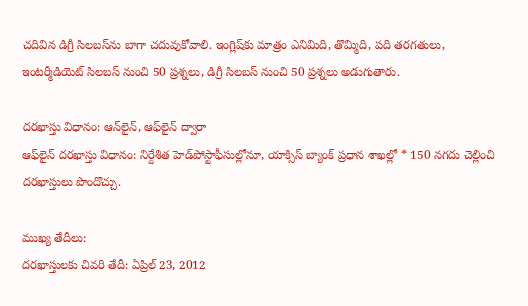చదివిన డిగ్రీ సిలబస్‌ను బాగా చదువుకోవాలి. ఇంగ్లిష్‌కు మాత్రం ఎనిమిది, తొమ్మిది, పది తరగతులు, ఇంటర్మీడియెట్ సిలబస్ నుంచి 50 ప్రశ్నలు, డిగ్రీ సిలబస్ నుంచి 50 ప్రశ్నలు అడుగుతారు.

దరఖాస్తు విధానం: ఆన్‌లైన్, ఆఫ్‌లైన్ ద్వారా
ఆఫ్‌లైన్ దరఖాస్తు విధానం: నిర్దేశిత హెడ్‌పోస్టాఫీసుల్లోనూ, యాక్సిస్ బ్యాంక్ ప్రధాన శాఖల్లో * 150 నగదు చెల్లించి దరఖాస్తులు పొందొచ్చు.

ముఖ్య తేదీలు:
దరఖాస్తులకు చివరి తేదీ: ఏప్రిల్ 23, 2012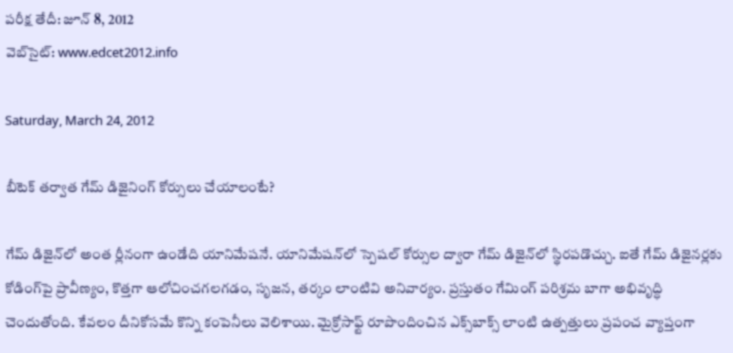పరీక్ష తేదీ: జూన్ 8, 2012
వెబ్‌సైట్: www.edcet2012.info

Saturday, March 24, 2012

బీటెక్ తర్వాత గేమ్ డిజైనింగ్ కోర్సులు చేయాలంటే?

గేమ్ డిజైన్‌లో అంత ర్లీనంగా ఉండేది యానిమేషనే. యానిమేషన్‌లో స్పెషల్ కోర్సుల ద్వారా గేమ్ డిజైన్‌లో స్థిరపడొచ్చు. ఐతే గేమ్ డిజైనర్లకు కోడింగ్‌పై ప్రావీణ్యం, కొత్తగా ఆలోచించగలగడం, సృజన, తర్కం లాంటివి అనివార్యం. ప్రస్తుతం గేమింగ్ పరిశ్రమ బాగా అభివృద్ధి చెందుతోంది. కేవలం దీనికోసమే కొన్ని కంపెనీలు వెలిశాయి. మైక్రోసాఫ్ట్ రూపొందించిన ఎక్స్‌బాక్స్ లాంటి ఉత్పత్తులు ప్రపంచ వ్యాప్తంగా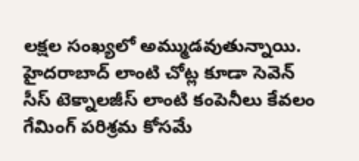లక్షల సంఖ్యలో అమ్ముడవుతున్నాయి. హైదరాబాద్ లాంటి చోట్ల కూడా సెవెన్ సీస్ టెక్నాలజీస్ లాంటి కంపెనీలు కేవలం గేమింగ్ పరిశ్రమ కోసమే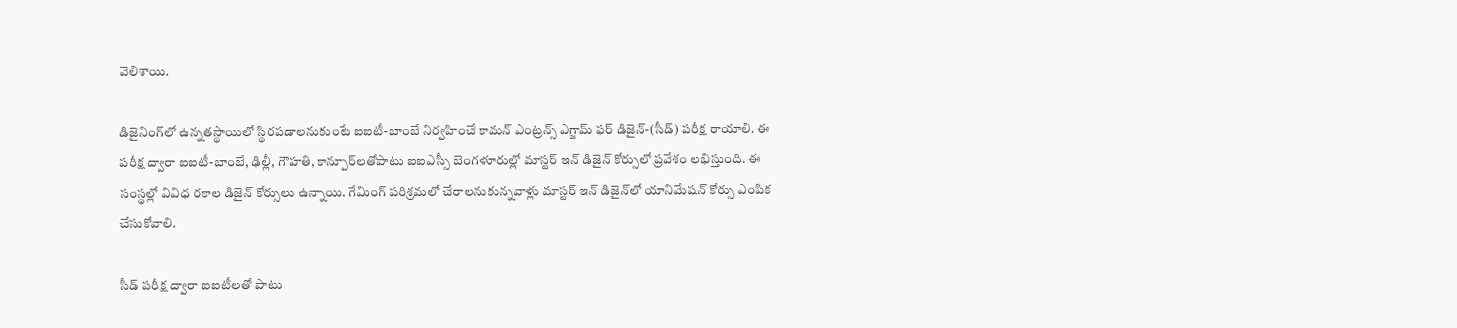వెలిశాయి.

డిజైనింగ్‌లో ఉన్నతస్థాయిలో స్థిరపడాలనుకుంటే ఐఐటీ-బాంబే నిర్వహించే కామన్ ఎంట్రన్స్ ఎగ్జామ్ ఫర్ డిజైన్-(సీడ్) పరీక్ష రాయాలి. ఈ పరీక్ష ద్వారా ఐఐటీ-బాంబే, ఢిల్లీ, గౌహతి, కాన్పూర్‌లతోపాటు ఐఐఎస్సీ బెంగళూరుల్లో మాస్టర్ ఇన్ డిజైన్ కోర్సులో ప్రవేశం లభిస్తుంది. ఈ సంస్థల్లో వివిధ రకాల డిజైన్ కోర్సులు ఉన్నాయి. గేమింగ్ పరిశ్రమలో చేరాలనుకున్నవాళ్లు మాస్టర్ ఇన్ డిజైన్‌లో యానిమేషన్ కోర్సు ఎంపిక చేసుకోవాలి.

సీడ్ పరీక్ష ద్వారా ఐఐటీలతో పాటు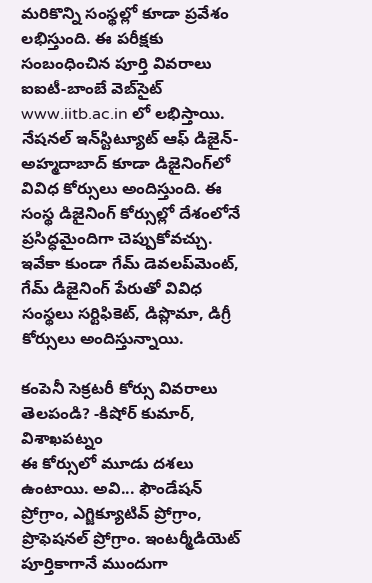మరికొన్ని సంస్థల్లో కూడా ప్రవేశం లభిస్తుంది. ఈ పరీక్షకు సంబంధించిన పూర్తి వివరాలు ఐఐటీ-బాంబే వెబ్‌సైట్ www.iitb.ac.in లో లభిస్తాయి. నేషనల్ ఇన్‌స్టిట్యూట్ ఆఫ్ డిజైన్-అహ్మదాబాద్ కూడా డిజైనింగ్‌లో వివిధ కోర్సులు అందిస్తుంది. ఈ సంస్థ డిజైనింగ్ కోర్సుల్లో దేశంలోనే ప్రసిద్ధమైందిగా చెప్పుకోవచ్చు. ఇవేకా కుండా గేమ్ డెవలప్‌మెంట్, గేమ్ డిజైనింగ్ పేరుతో వివిధ సంస్థలు సర్టిఫికెట్, డిప్లొమా, డిగ్రీ కోర్సులు అందిస్తున్నాయి.

కంపెనీ సెక్రటరీ కోర్సు వివరాలు తెలపండి? -కిషోర్ కుమార్, విశాఖపట్నం
ఈ కోర్సులో మూడు దశలు ఉంటాయి. అవి... ఫౌండేషన్ ప్రోగ్రాం, ఎగ్జిక్యూటివ్ ప్రోగ్రాం, ప్రొఫెషనల్ ప్రోగ్రాం. ఇంటర్మీడియెట్ పూర్తికాగానే ముందుగా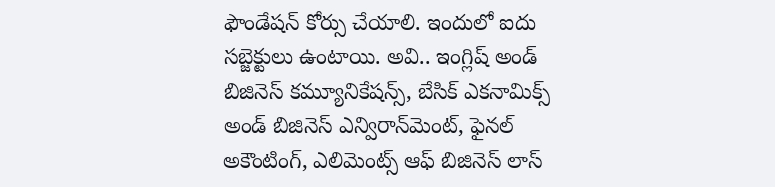ఫౌండేషన్ కోర్సు చేయాలి. ఇందులో ఐదు సబ్జెక్టులు ఉంటాయి. అవి.. ఇంగ్లిష్ అండ్ బిజినెస్ కమ్యూనికేషన్స్, బేసిక్ ఎకనామిక్స్ అండ్ బిజినెస్ ఎన్విరాన్‌మెంట్, ఫైనల్ అకౌంటింగ్, ఎలిమెంట్స్ ఆఫ్ బిజినెస్ లాస్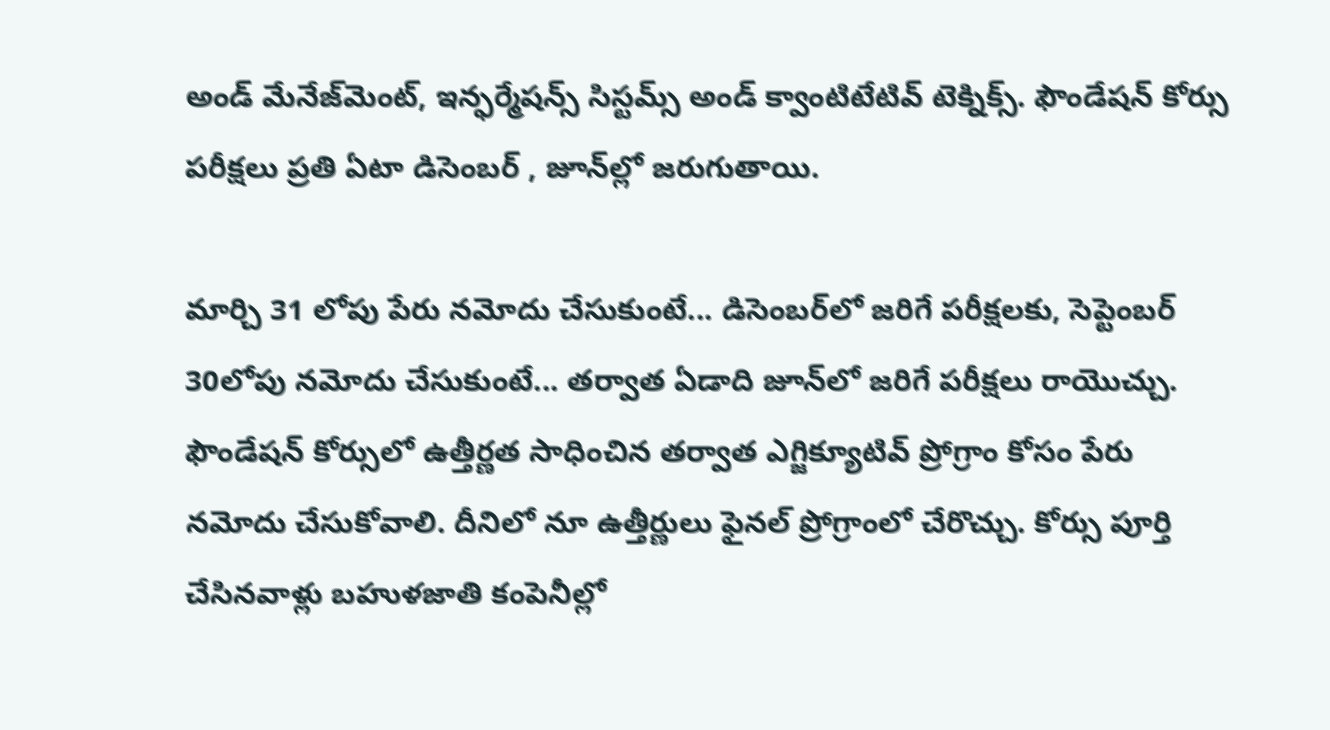అండ్ మేనేజ్‌మెంట్, ఇన్ఫర్మేషన్స్ సిస్టమ్స్ అండ్ క్వాంటిటేటివ్ టెక్నిక్స్. ఫౌండేషన్ కోర్సు పరీక్షలు ప్రతి ఏటా డిసెంబర్ , జూన్‌ల్లో జరుగుతాయి.

మార్చి 31 లోపు పేరు నమోదు చేసుకుంటే... డిసెంబర్‌లో జరిగే పరీక్షలకు, సెప్టెంబర్ 30లోపు నమోదు చేసుకుంటే... తర్వాత ఏడాది జూన్‌లో జరిగే పరీక్షలు రాయొచ్చు. ఫౌండేషన్ కోర్సులో ఉత్తీర్ణత సాధించిన తర్వాత ఎగ్జిక్యూటివ్ ప్రోగ్రాం కోసం పేరు నమోదు చేసుకోవాలి. దీనిలో నూ ఉత్తీర్ణులు ఫైనల్ ప్రోగ్రాంలో చేరొచ్చు. కోర్సు పూర్తి చేసినవాళ్లు బహుళజాతి కంపెనీల్లో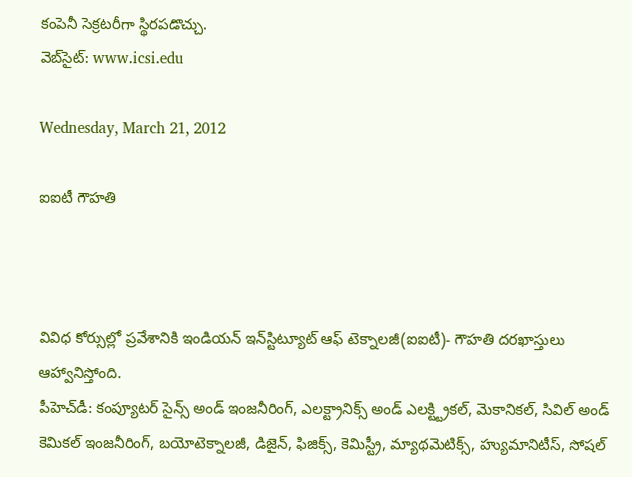కంపెనీ సెక్రటరీగా స్థిరపడొచ్చు.
వెబ్‌సైట్: www.icsi.edu

Wednesday, March 21, 2012

ఐఐటీ గౌహతి



వివిధ కోర్సుల్లో ప్రవేశానికి ఇండియన్ ఇన్‌స్టిట్యూట్ ఆఫ్ టెక్నాలజీ(ఐఐటీ)- గౌహతి దరఖాస్తులు ఆహ్వానిస్తోంది.
పీహెచ్‌డీ: కంప్యూటర్ సైన్స్ అండ్ ఇంజనీరింగ్, ఎలక్ట్రానిక్స్ అండ్ ఎలక్ట్ట్రికల్, మెకానికల్, సివిల్ అండ్ కెమికల్ ఇంజనీరింగ్, బయోటెక్నాలజీ, డిజైన్, ఫిజిక్స్, కెమిస్ట్రీ, మ్యాథమెటిక్స్, హ్యుమానిటీస్, సోషల్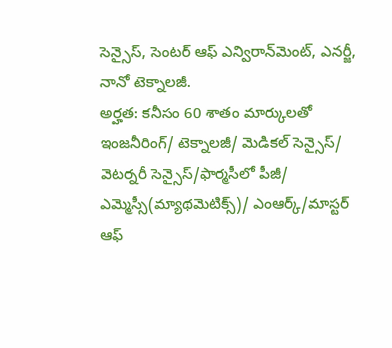సెన్సైస్, సెంటర్ ఆఫ్ ఎన్విరాన్‌మెంట్, ఎనర్జీ, నానో టెక్నాలజీ.
అర్హత: కనీసం 60 శాతం మార్కులతో ఇంజనీరింగ్/ టెక్నాలజీ/ మెడికల్ సెన్సైస్/ వెటర్నరీ సెన్సైస్/ఫార్మసీలో పీజీ/ ఎమ్మెస్సీ(మ్యాథమెటిక్స్)/ ఎంఆర్క్/మాస్టర్ ఆఫ్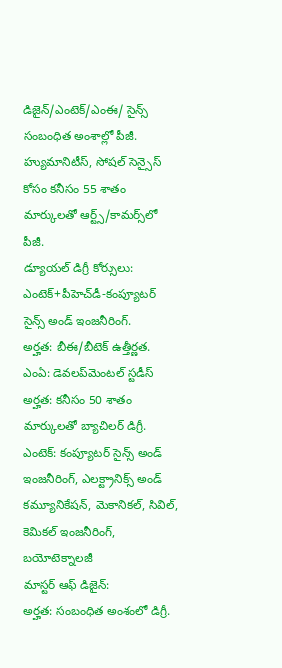డిజైన్/ఎంటెక్/ఎంఈ/ సైన్స్ సంబంధిత అంశాల్లో పీజీ.
హ్యుమానిటీస్, సోషల్ సెన్సైస్ కోసం కనీసం 55 శాతం మార్కులతో ఆర్ట్స్/కామర్స్‌లో పీజీ.
డ్యూయల్ డిగ్రీ కోర్సులు: ఎంటెక్+పీహెచ్‌డీ-కంప్యూటర్ సైన్స్ అండ్ ఇంజనీరింగ్.
అర్హత: బీఈ/బీటెక్ ఉత్తీర్ణత.
ఎంఏ: డెవలప్‌మెంటల్ స్టడీస్
అర్హత: కనీసం 50 శాతం మార్కులతో బ్యాచిలర్ డిగ్రీ.
ఎంటెక్: కంప్యూటర్ సైన్స్ అండ్ ఇంజనీరింగ్, ఎలక్ట్రానిక్స్ అండ్ కమ్యూనికేషన్, మెకానికల్, సివిల్, కెమికల్ ఇంజనీరింగ్, బయోటెక్నాలజీ
మాస్టర్ ఆఫ్ డిజైన్:
అర్హత: సంబంధిత అంశంలో డిగ్రీ.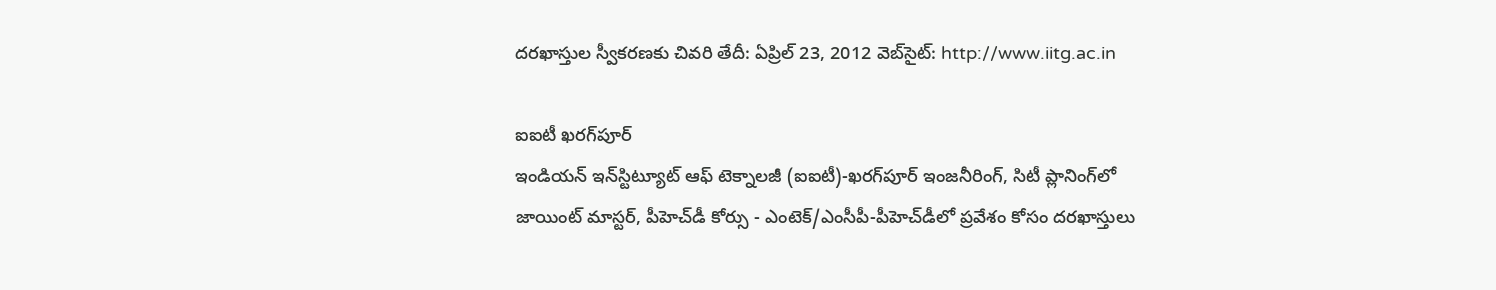దరఖాస్తుల స్వీకరణకు చివరి తేదీ: ఏప్రిల్ 23, 2012 వెబ్‌సైట్: http://www.iitg.ac.in

ఐఐటీ ఖరగ్‌పూర్
ఇండియన్ ఇన్‌స్టిట్యూట్ ఆఫ్ టెక్నాలజీ (ఐఐటీ)-ఖరగ్‌పూర్ ఇంజనీరింగ్, సిటీ ప్లానింగ్‌లో జాయింట్ మాస్టర్, పీహెచ్‌డీ కోర్సు - ఎంటెక్/ఎంసీపీ-పీహెచ్‌డీలో ప్రవేశం కోసం దరఖాస్తులు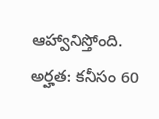ఆహ్వానిస్తోంది.
అర్హత: కనీసం 60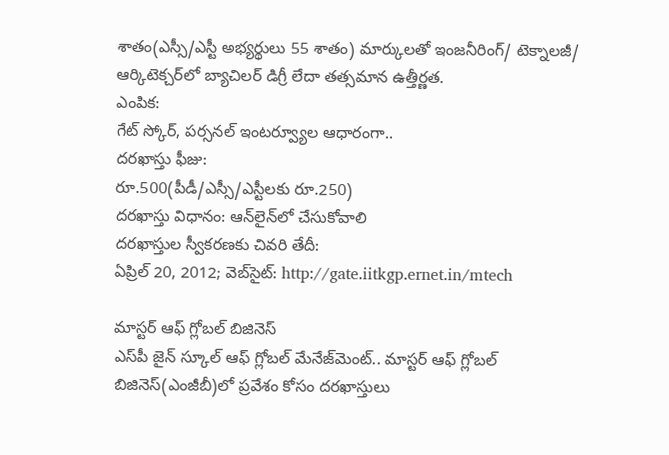శాతం(ఎస్సీ/ఎస్టీ అభ్యర్థులు 55 శాతం) మార్కులతో ఇంజనీరింగ్/ టెక్నాలజీ/ ఆర్కిటెక్చర్‌లో బ్యాచిలర్ డిగ్రీ లేదా తత్సమాన ఉత్తీర్ణత.
ఎంపిక:
గేట్ స్కోర్, పర్సనల్ ఇంటర్వ్యూల ఆధారంగా..
దరఖాస్తు ఫీజు:
రూ.500(పీడీ/ఎస్సీ/ఎస్టీలకు రూ.250)
దరఖాస్తు విధానం: ఆన్‌లైన్‌లో చేసుకోవాలి
దరఖాస్తుల స్వీకరణకు చివరి తేదీ:
ఏప్రిల్ 20, 2012; వెబ్‌సైట్: http://gate.iitkgp.ernet.in/mtech

మాస్టర్ ఆఫ్ గ్లోబల్ బిజినెస్
ఎస్‌పీ జైన్ స్కూల్ ఆఫ్ గ్లోబల్ మేనేజ్‌మెంట్.. మాస్టర్ ఆఫ్ గ్లోబల్ బిజినెస్(ఎంజీబీ)లో ప్రవేశం కోసం దరఖాస్తులు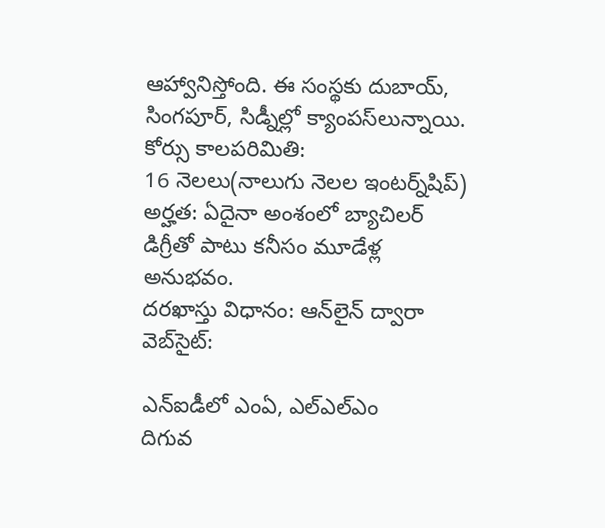ఆహ్వానిస్తోంది. ఈ సంస్థకు దుబాయ్, సింగపూర్, సిడ్నీల్లో క్యాంపస్‌లున్నాయి.
కోర్సు కాలపరిమితి:
16 నెలలు(నాలుగు నెలల ఇంటర్న్‌షిప్)
అర్హత: ఏదైనా అంశంలో బ్యాచిలర్ డిగ్రీతో పాటు కనీసం మూడేళ్ల అనుభవం.
దరఖాస్తు విధానం: ఆన్‌లైన్ ద్వారా
వెబ్‌సైట్:

ఎన్‌ఐడీలో ఎంఏ, ఎల్‌ఎల్‌ఎం
దిగువ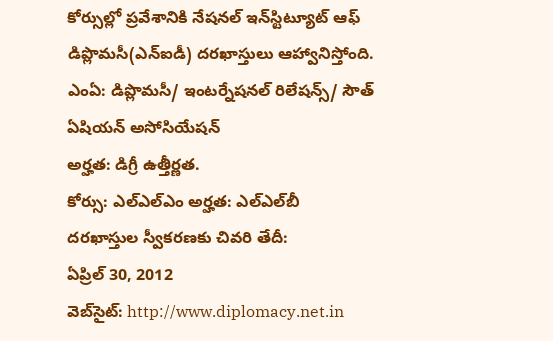కోర్సుల్లో ప్రవేశానికి నేషనల్ ఇన్‌స్టిట్యూట్ ఆఫ్ డిప్లొమసీ(ఎన్‌ఐడీ) దరఖాస్తులు ఆహ్వానిస్తోంది.
ఎంఏ: డిప్లొమసీ/ ఇంటర్నేషనల్ రిలేషన్స్/ సౌత్ ఏషియన్ అసోసియేషన్
అర్హత: డిగ్రీ ఉత్తీర్ణత.
కోర్సు: ఎల్‌ఎల్‌ఎం అర్హత: ఎల్‌ఎల్‌బీ
దరఖాస్తుల స్వీకరణకు చివరి తేదీ:
ఏప్రిల్ 30, 2012
వెబ్‌సైట్: http://www.diplomacy.net.in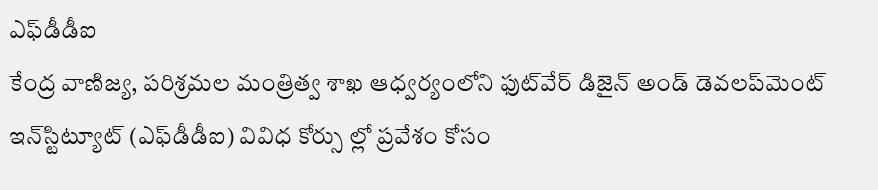ఎఫ్‌డీడీఐ
కేంద్ర వాణిజ్య, పరిశ్రమల మంత్రిత్వ శాఖ ఆధ్వర్యంలోని ఫుట్‌వేర్ డిజైన్ అండ్ డెవలప్‌మెంట్ ఇన్‌స్టిట్యూట్ (ఎఫ్‌డీడీఐ) వివిధ కోర్సు ల్లో ప్రవేశం కోసం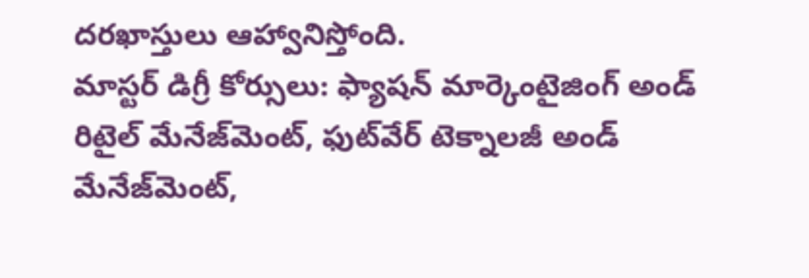దరఖాస్తులు ఆహ్వానిస్తోంది.
మాస్టర్ డిగ్రీ కోర్సులు: ఫ్యాషన్ మార్కెంటైజింగ్ అండ్ రిటైల్ మేనేజ్‌మెంట్, ఫుట్‌వేర్ టెక్నాలజీ అండ్ మేనేజ్‌మెంట్,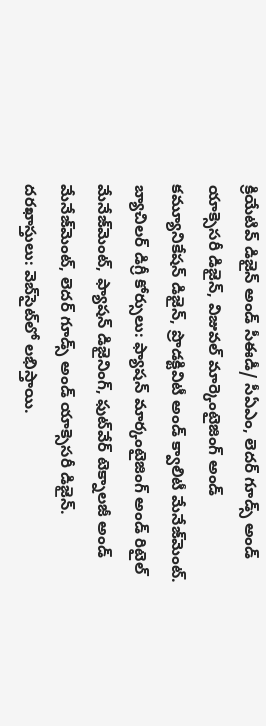క్రియేటివ్ డిజైన్ అండ్ సీఈడీ/ సీఏఎం, లెదర్ గూడ్స్ అండ్ యాక్సెసరీ డిజైన్, విజువల్ మార్కెంటైజింగ్ అండ్ కమ్యూనికేషన్ డిజైన్, ప్రొడక్టివిటీ అండ్ క్వాలిటీ మేనేజ్‌మెంట్.
బ్యాచిలర్ డిగ్రీ కోర్సులు: ఫ్యాషన్ మార్కంటైజింగ్ అండ్ రిటైల్ మేనేజ్‌మెంట్, ఫ్యాషన్ డిజైనింగ్, ఫుట్‌వేర్ టెక్నాలజీ అండ్ మేనేజ్‌మెంట్, లెదర్ గూడ్స్ అండ్ యాక్సెసరీ డిజైన్.
దరఖాస్తులు: వెబ్‌సైట్‌లో లభిస్తాయి.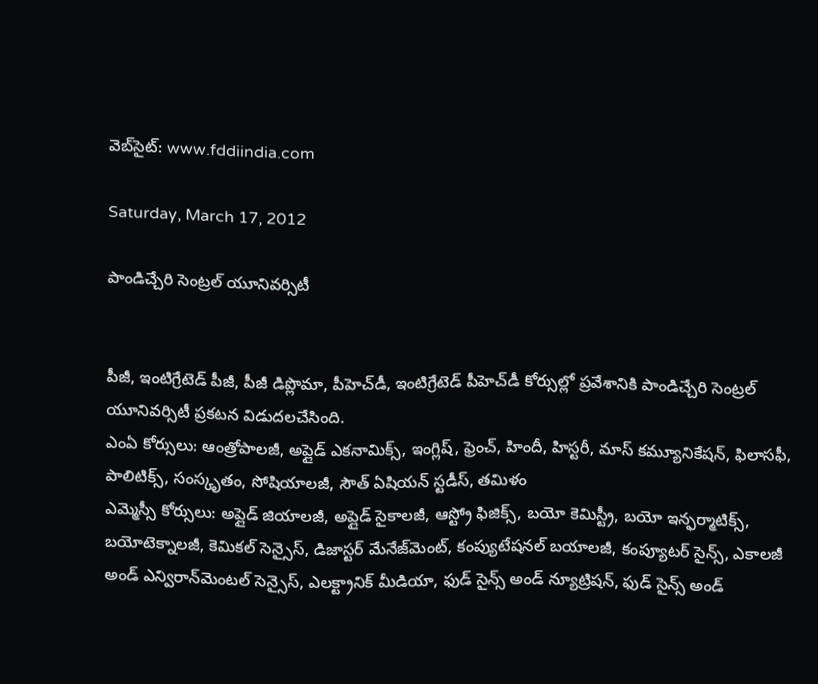వెబ్‌సైట్: www.fddiindia.com

Saturday, March 17, 2012

పాండిచ్చేరి సెంట్రల్ యూనివర్సిటీ


పీజీ, ఇంటిగ్రేటెడ్ పీజీ, పీజీ డిప్లొమా, పీహెచ్‌డీ, ఇంటిగ్రేటెడ్ పీహెచ్‌డీ కోర్సుల్లో ప్రవేశానికి పాండిచ్చేరి సెంట్రల్ యూనివర్సిటీ ప్రకటన విడుదలచేసింది.
ఎంఏ కోర్సులు: ఆంత్రోపాలజీ, అప్లైడ్ ఎకనామిక్స్, ఇంగ్లిష్, ఫ్రెంచ్, హిందీ, హిస్టరీ, మాస్ కమ్యూనికేషన్, ఫిలాసఫీ, పాలిటిక్స్, సంస్కృతం, సోషియాలజీ, సౌత్ ఏషియన్ స్టడీస్, తమిళం
ఎమ్మెస్సీ కోర్సులు: అప్లైడ్ జియాలజీ, అప్లైడ్ సైకాలజీ, ఆస్ట్రో ఫిజిక్స్, బయో కెమిస్ట్రీ, బయో ఇన్ఫర్మాటిక్స్, బయోటెక్నాలజీ, కెమికల్ సెన్సైస్, డిజాస్టర్ మేనేజ్‌మెంట్, కంప్యుటేషనల్ బయాలజీ, కంప్యూటర్ సైన్స్, ఎకాలజీ అండ్ ఎన్విరాన్‌మెంటల్ సెన్సైస్, ఎలక్ట్రానిక్ మీడియా, ఫుడ్ సైన్స్ అండ్ న్యూట్రిషన్, ఫుడ్ సైన్స్ అండ్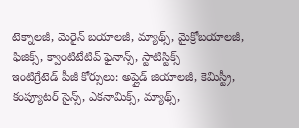టెక్నాలజీ, మెరైన్ బయాలజీ, మ్యాథ్స్, మైక్రోబయాలజీ, ఫిజిక్స్, క్వాంటిటేటివ్ ఫైనాన్స్, స్టాటిస్టిక్స్
ఇంటిగ్రేటెడ్ పీజీ కోర్సులు: అప్లైడ్ జియాలజీ, కెమిస్ట్రీ, కంప్యూటర్ సైన్స్, ఎకనామిక్స్, మ్యాథ్స్,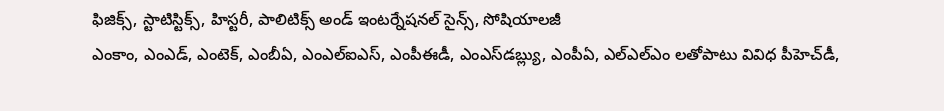ఫిజిక్స్, స్టాటిస్టిక్స్, హిస్టరీ, పాలిటిక్స్ అండ్ ఇంటర్నేషనల్ సైన్స్, సోషియాలజీ
ఎంకాం, ఎంఎడ్, ఎంటెక్, ఎంబీఏ, ఎంఎల్‌ఐఎస్, ఎంపీఈడీ, ఎంఎస్‌డబ్ల్యు, ఎంపీఏ, ఎల్‌ఎల్‌ఎం లతోపాటు వివిధ పీహెచ్‌డీ,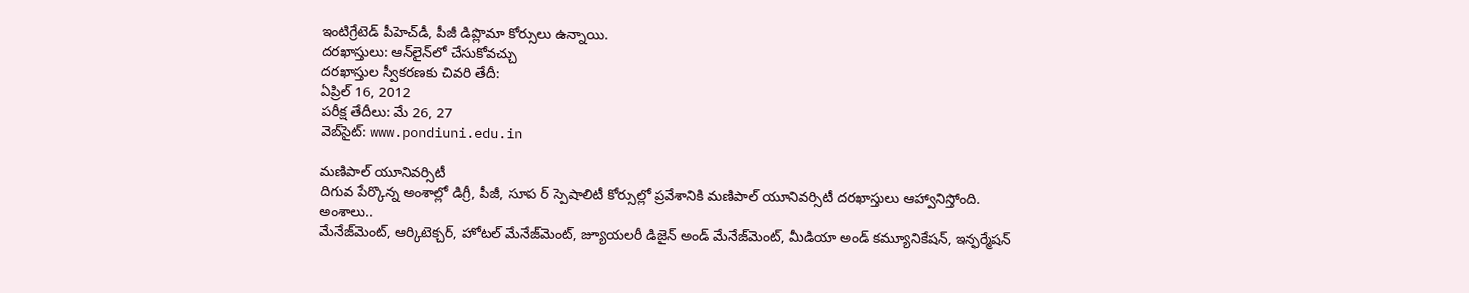ఇంటిగ్రేటెడ్ పీహెచ్‌డీ, పీజీ డిప్లొమా కోర్సులు ఉన్నాయి.
దరఖాస్తులు: ఆన్‌లైన్‌లో చేసుకోవచ్చు
దరఖాస్తుల స్వీకరణకు చివరి తేదీ:
ఏప్రిల్ 16, 2012
పరీక్ష తేదీలు: మే 26, 27
వెబ్‌సైట్: www.pondiuni.edu.in

మణిపాల్ యూనివర్సిటీ
దిగువ పేర్కొన్న అంశాల్లో డిగ్రీ, పీజీ, సూప ర్ స్పెషాలిటీ కోర్సుల్లో ప్రవేశానికి మణిపాల్ యూనివర్సిటీ దరఖాస్తులు ఆహ్వానిస్తోంది.
అంశాలు..
మేనేజ్‌మెంట్, ఆర్కిటెక్చర్, హోటల్ మేనేజ్‌మెంట్, జ్యూయలరీ డిజైన్ అండ్ మేనేజ్‌మెంట్, మీడియా అండ్ కమ్యూనికేషన్, ఇన్ఫర్మేషన్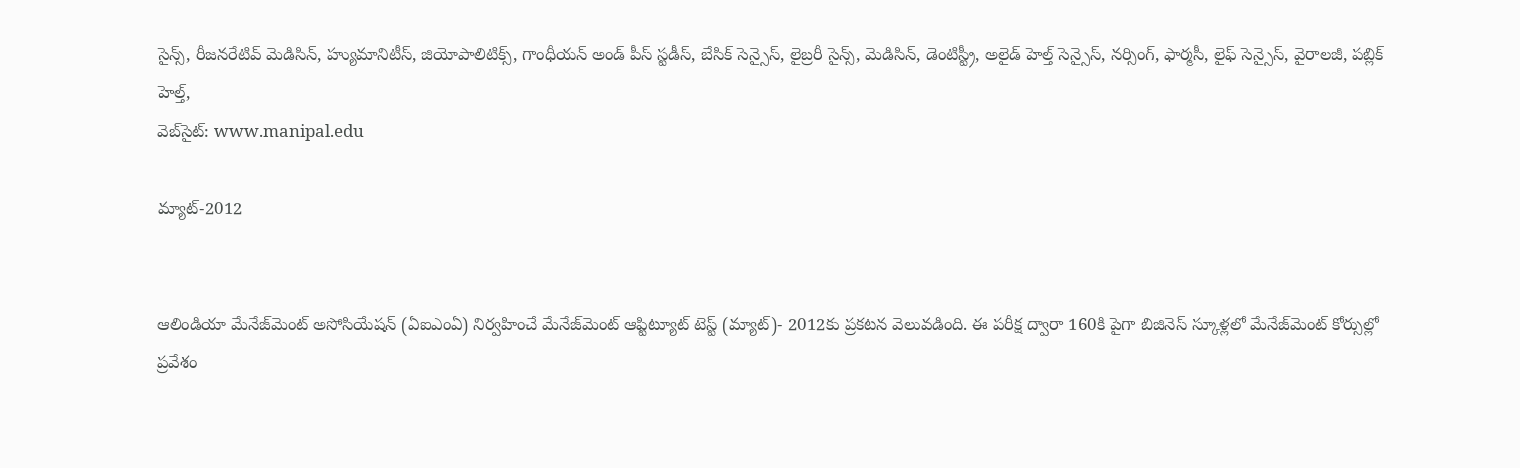సైన్స్, రీజనరేటివ్ మెడిసిన్, హ్యుమానిటీస్, జియోపాలిటిక్స్, గాంధీయన్ అండ్ పీస్ స్టడీస్, బేసిక్ సెన్సైస్, లైబ్రరీ సైన్స్, మెడిసిన్, డెంటిస్ట్రీ, అలైడ్ హెల్త్ సెన్సైస్, నర్సింగ్, ఫార్మసీ, లైఫ్ సెన్సైస్, వైరాలజీ, పబ్లిక్ హెల్త్,
వెబ్‌సైట్: www.manipal.edu

మ్యాట్-2012


ఆలిండియా మేనేజ్‌మెంట్ అసోసియేషన్ (ఏఐఎంఏ) నిర్వహించే మేనేజ్‌మెంట్ ఆప్టిట్యూట్ టెస్ట్ (మ్యాట్)- 2012కు ప్రకటన వెలువడింది. ఈ పరీక్ష ద్వారా 160కి పైగా బిజినెస్ స్కూళ్లలో మేనేజ్‌మెంట్ కోర్సుల్లో ప్రవేశం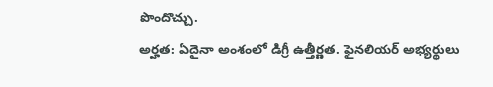పొందొచ్చు.
అర్హత: ఏదైనా అంశంలో డిగ్రీ ఉత్తీర్ణత. ఫైనలియర్ అభ్యర్థులు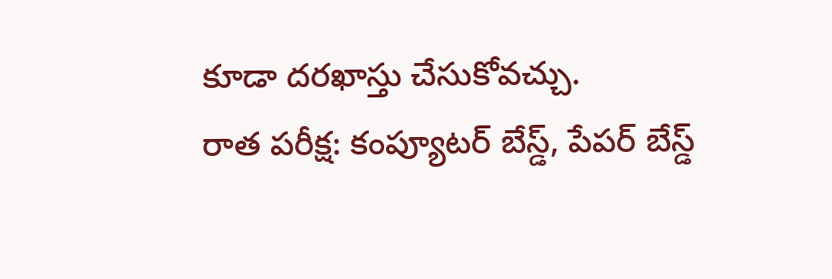కూడా దరఖాస్తు చేసుకోవచ్చు.
రాత పరీక్ష: కంప్యూటర్ బేస్డ్, పేపర్ బేస్డ్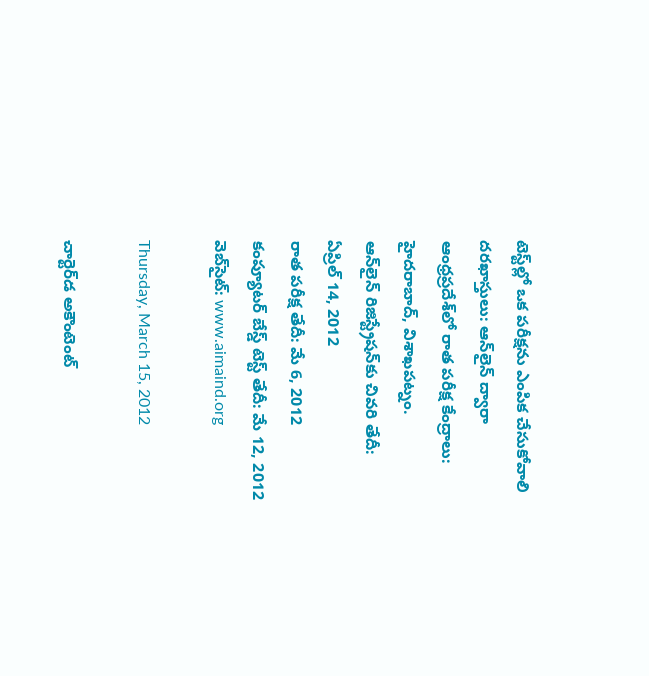టెస్ట్‌ల్లో ఒక పరీక్షను ఎంపిక చేసుకోవాలి
దరఖాస్తులు: ఆన్‌లైన్ ద్వారా
ఆంధ్రప్రదేశ్‌లో రాత పరీక్ష కేంద్రాలు: హైదరాబాద్, విశాఖపట్నం.
ఆన్‌లైన్ రిజిస్ట్రేషన్‌కు చివరి తేదీ:
ఏప్రిల్ 14, 2012
రాత పరీక్ష తేదీ: మే 6, 2012
కంప్యూటర్ బేస్డ్ టెస్ట్ తేదీ: మే 12, 2012
వెబ్‌సైట్: www.aimaind.org

Thursday, March 15, 2012

చార్టెర్‌‌డ అకౌంటెంట్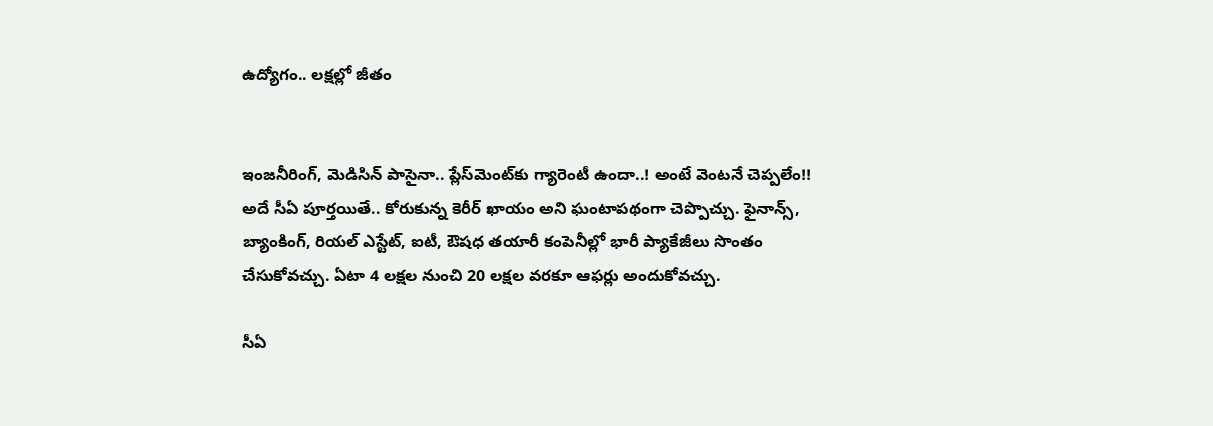ఉద్యోగం.. లక్షల్లో జీతం


ఇంజనీరింగ్, మెడిసిన్ పాసైనా.. ప్లేస్‌మెంట్‌కు గ్యారెంటీ ఉందా..! అంటే వెంటనే చెప్పలేం!! అదే సీఏ పూర్తయితే.. కోరుకున్న కెరీర్ ఖాయం అని ఘంటాపథంగా చెప్పొచ్చు. ఫైనాన్స్, బ్యాంకింగ్, రియల్ ఎస్టేట్, ఐటీ, ఔషధ తయారీ కంపెనీల్లో భారీ ప్యాకేజీలు సొంతం చేసుకోవచ్చు. ఏటా 4 లక్షల నుంచి 20 లక్షల వరకూ ఆఫర్లు అందుకోవచ్చు.

సీఏ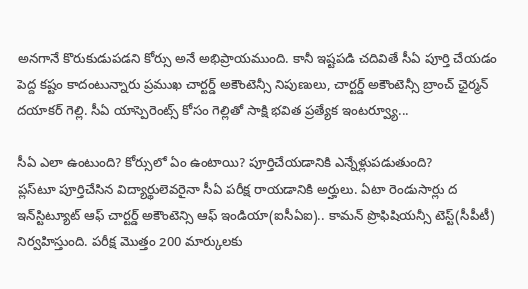అనగానే కొరుకుడుపడని కోర్సు అనే అభిప్రాయముంది. కానీ ఇష్టపడి చదివితే సీఏ పూర్తి చేయడం పెద్ద కష్టం కాదంటున్నారు ప్రముఖ చార్టర్డ్ అకౌంటెన్సీ నిపుణులు, చార్టర్డ్ అకౌంటెన్సీ బ్రాంచ్ ఛైర్మన్ దయాకర్ గెల్లి. సీఏ యాస్పెరెంట్స్ కోసం గెల్లితో సాక్షి భవిత ప్రత్యేక ఇంటర్వ్యూ...

సీఏ ఎలా ఉంటుంది? కోర్సులో ఏం ఉంటాయి? పూర్తిచేయడానికి ఎన్నేళ్లుపడుతుంది?
ప్లస్‌టూ పూర్తిచేసిన విద్యార్థులెవరైనా సీఏ పరీక్ష రాయడానికి అర్హులు. ఏటా రెండుసార్లు ద ఇన్‌స్టిట్యూట్ ఆఫ్ చార్టర్డ్ అకౌంటెన్సి ఆఫ్ ఇండియా(ఐసీఏఐ).. కామన్ ప్రొఫిషియన్సీ టెస్ట్(సీపీటీ) నిర్వహిస్తుంది. పరీక్ష మొత్తం 200 మార్కులకు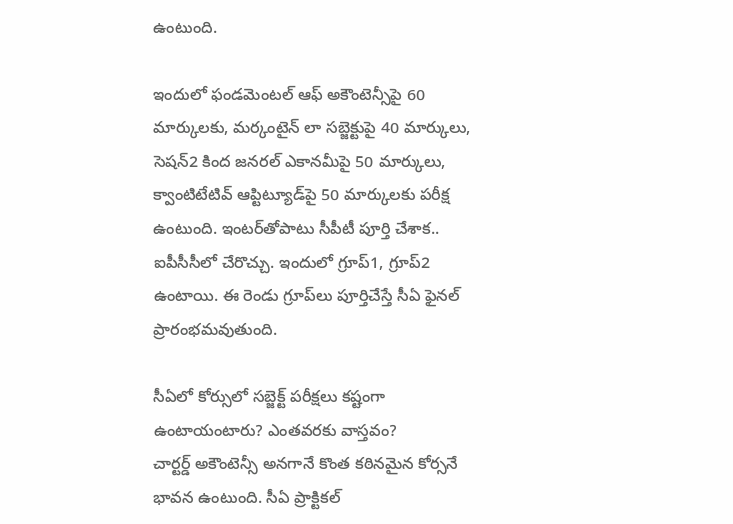ఉంటుంది.

ఇందులో ఫండమెంటల్ ఆఫ్ అకౌంటెన్సీపై 60 మార్కులకు, మర్కంటైన్ లా సబ్జెక్టుపై 40 మార్కులు, సెషన్2 కింద జనరల్ ఎకానమీపై 50 మార్కులు, క్వాంటిటేటివ్ ఆప్టిట్యూడ్‌పై 50 మార్కులకు పరీక్ష ఉంటుంది. ఇంటర్‌తోపాటు సీపీటీ పూర్తి చేశాక.. ఐపీసీసీలో చేరొచ్చు. ఇందులో గ్రూప్1, గ్రూప్2 ఉంటాయి. ఈ రెండు గ్రూప్‌లు పూర్తిచేస్తే సీఏ ఫైనల్ ప్రారంభమవుతుంది.

సీఏలో కోర్సులో సబ్జెక్ట్ పరీక్షలు కష్టంగా ఉంటాయంటారు? ఎంతవరకు వాస్తవం?
చార్టర్డ్ అకౌంటెన్సీ అనగానే కొంత కఠినమైన కోర్సనే భావన ఉంటుంది. సీఏ ప్రాక్టికల్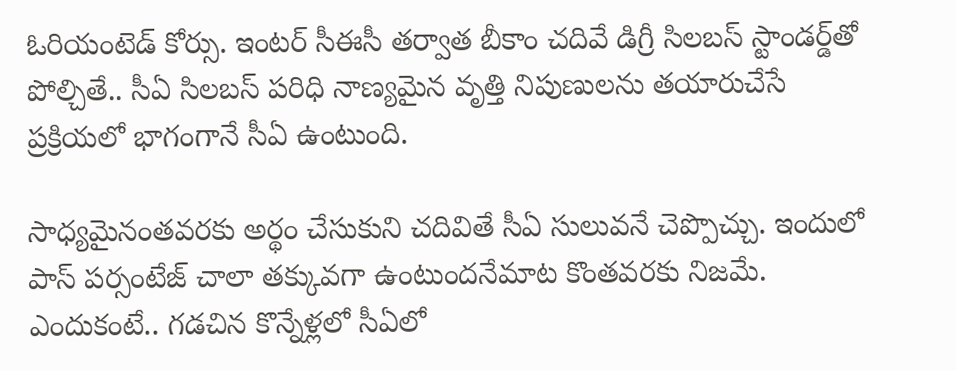ఓరియంటెడ్ కోర్సు. ఇంటర్ సీఈసీ తర్వాత బీకాం చదివే డిగ్రీ సిలబస్ స్టాండర్డ్‌తో పోల్చితే.. సీఏ సిలబస్ పరిధి నాణ్యమైన వృత్తి నిపుణులను తయారుచేసే ప్రక్రియలో భాగంగానే సీఏ ఉంటుంది.

సాధ్యమైనంతవరకు అర్థం చేసుకుని చదివితే సీఏ సులువనే చెప్పొచ్చు. ఇందులో పాస్ పర్సంటేజ్ చాలా తక్కువగా ఉంటుందనేమాట కొంతవరకు నిజమే. ఎందుకంటే.. గడచిన కొన్నేళ్లలో సీఏలో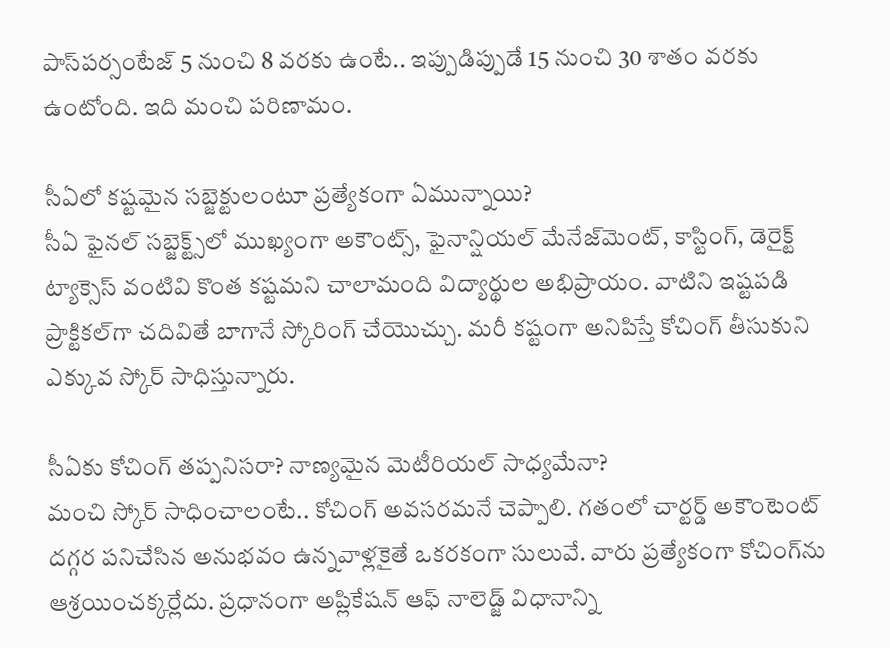పాస్‌పర్సంటేజ్ 5 నుంచి 8 వరకు ఉంటే.. ఇప్పుడిప్పుడే 15 నుంచి 30 శాతం వరకు ఉంటోంది. ఇది మంచి పరిణామం.

సీఏలో కష్టమైన సబ్జెక్టులంటూ ప్రత్యేకంగా ఏమున్నాయి?
సీఏ ఫైనల్ సబ్జెక్ట్స్‌లో ముఖ్యంగా అకౌంట్స్, ఫైనాన్షియల్ మేనేజ్‌మెంట్, కాస్టింగ్, డెరైక్ట్ ట్యాక్సెస్ వంటివి కొంత కష్టమని చాలామంది విద్యార్థుల అభిప్రాయం. వాటిని ఇష్టపడి ప్రాక్టికల్‌గా చదివితే బాగానే స్కోరింగ్ చేయొచ్చు. మరీ కష్టంగా అనిపిస్తే కోచింగ్ తీసుకుని ఎక్కువ స్కోర్ సాధిస్తున్నారు.

సీఏకు కోచింగ్ తప్పనిసరా? నాణ్యమైన మెటీరియల్ సాధ్యమేనా?
మంచి స్కోర్ సాధించాలంటే.. కోచింగ్ అవసరమనే చెప్పాలి. గతంలో చార్టర్డ్ అకౌంటెంట్ దగ్గర పనిచేసిన అనుభవం ఉన్నవాళ్లకైతే ఒకరకంగా సులువే. వారు ప్రత్యేకంగా కోచింగ్‌ను ఆశ్రయించక్కర్లేదు. ప్రధానంగా అప్లికేషన్ ఆఫ్ నాలెడ్జ్ విధానాన్ని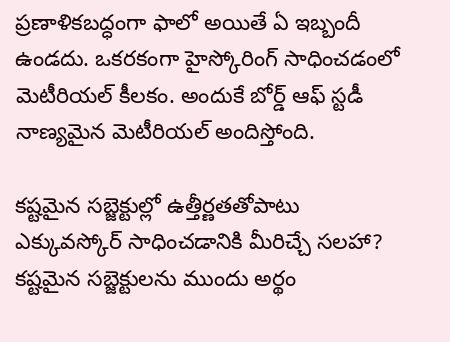ప్రణాళికబద్ధంగా ఫాలో అయితే ఏ ఇబ్బందీ ఉండదు. ఒకరకంగా హైస్కోరింగ్ సాధించడంలో మెటీరియల్ కీలకం. అందుకే బోర్డ్ ఆఫ్ స్టడీ నాణ్యమైన మెటీరియల్ అందిస్తోంది.

కష్టమైన సబ్జెక్టుల్లో ఉత్తీర్ణతతోపాటు ఎక్కువస్కోర్ సాధించడానికి మీరిచ్చే సలహా?
కష్టమైన సబ్జెక్టులను ముందు అర్థం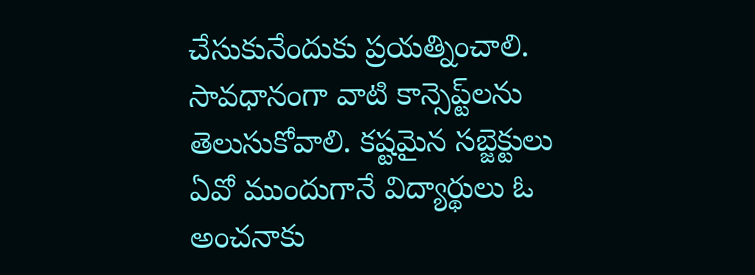చేసుకునేందుకు ప్రయత్నించాలి. సావధానంగా వాటి కాన్సెప్ట్‌లను తెలుసుకోవాలి. కష్టమైన సబ్జెక్టులు ఏవో ముందుగానే విద్యార్థులు ఓ అంచనాకు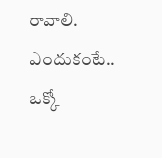రావాలి. ఎందుకంటే.. ఒక్కో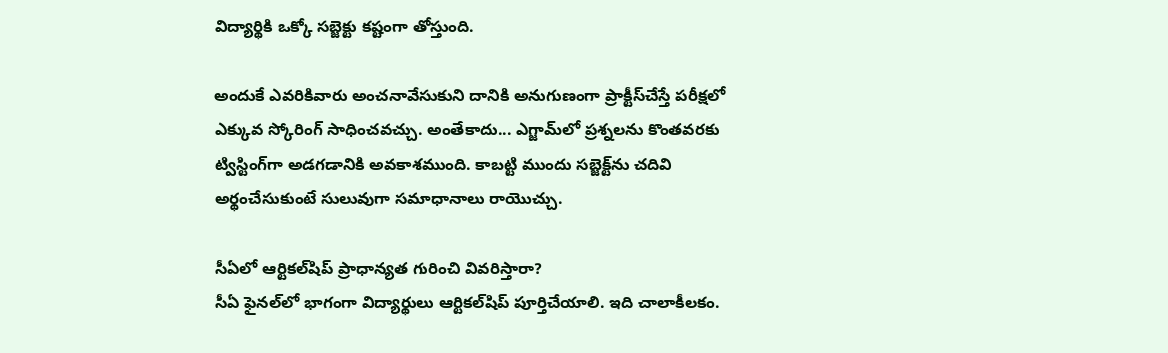విద్యార్థికి ఒక్కో సబ్జెక్టు కష్టంగా తోస్తుంది.

అందుకే ఎవరికివారు అంచనావేసుకుని దానికి అనుగుణంగా ప్రాక్టీస్‌చేస్తే పరీక్షలో ఎక్కువ స్కోరింగ్ సాధించవచ్చు. అంతేకాదు... ఎగ్జామ్‌లో ప్రశ్నలను కొంతవరకు ట్విస్టింగ్‌గా అడగడానికి అవకాశముంది. కాబట్టి ముందు సబ్జెక్ట్‌ను చదివి అర్థంచేసుకుంటే సులువుగా సమాధానాలు రాయొచ్చు.

సీఏలో ఆర్టికల్‌షిప్ ప్రాధాన్యత గురించి వివరిస్తారా?
సీఏ ఫైనల్‌లో భాగంగా విద్యార్థులు ఆర్టికల్‌షిప్ పూర్తిచేయాలి. ఇది చాలాకీలకం.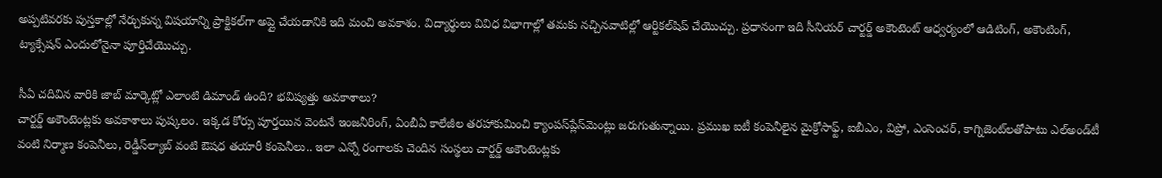అప్పటివరకు పుస్తకాల్లో నేర్చుకున్న విషయాన్ని ప్రాక్టికల్‌గా అప్లై చేయడానికి ఇది మంచి అవకాశం. విద్యార్థులు వివిధ విభాగాల్లో తమకు నచ్చినవాటిల్లో ఆర్టికల్‌షిప్ చేయొచ్చు. ప్రధానంగా ఇది సీనియర్ చార్టర్డ్ అకౌంటెంట్ ఆధ్వర్యంలో ఆడిటింగ్, అకౌంటింగ్, ట్యాక్సేషన్ ఎందులోనైనా పూర్తిచేయొచ్చు.

సీఏ చదివిన వారికి జాబ్ మార్కెట్లో ఎలాంటి డిమాండ్ ఉంది? భవిష్యత్తు అవకాశాలు?
చార్టర్డ్ అకౌంటెంట్లకు అవకాశాలు పుష్కలం. ఇక్కడ కోర్సు పూర్తయిన వెంటనే ఇంజనీరింగ్, ఏంబీఏ కాలేజీల తరహాకుమించి క్యాంపస్‌ప్లేస్‌మెంట్లు జరుగుతున్నాయి. ప్రముఖ ఐటీ కంపెనీలైన మైక్రోసాఫ్ట్, ఐబీఎం, విప్రో, ఎంసెంచర్, కాగ్నిజెంట్‌లతోపాటు ఎల్‌అండ్‌టీ వంటి నిర్మాణ కంపెనీలు, రెడ్డీస్‌ల్యాబ్ వంటి ఔషధ తయారీ కంపెనీలు.. ఇలా ఎన్నో రంగాలకు చెందిన సంస్థలు చార్టర్డ్ అకౌంటెంట్లకు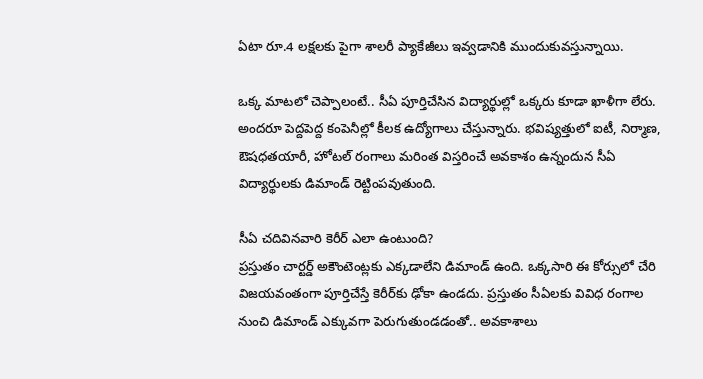ఏటా రూ.4 లక్షలకు పైగా శాలరీ ప్యాకేజీలు ఇవ్వడానికి ముందుకువస్తున్నాయి.

ఒక్క మాటలో చెప్పాలంటే.. సీఏ పూర్తిచేసిన విద్యార్థుల్లో ఒక్కరు కూడా ఖాళీగా లేరు. అందరూ పెద్దపెద్ద కంపెనీల్లో కీలక ఉద్యోగాలు చేస్తున్నారు. భవిష్యత్తులో ఐటీ, నిర్మాణ, ఔషధతయారీ, హోటల్ రంగాలు మరింత విస్తరించే అవకాశం ఉన్నందున సీఏ విద్యార్థులకు డిమాండ్ రెట్టింపవుతుంది.

సీఏ చదివినవారి కెరీర్ ఎలా ఉంటుంది?
ప్రస్తుతం చార్టర్డ్ అకౌంటెంట్లకు ఎక్కడాలేని డిమాండ్ ఉంది. ఒక్కసారి ఈ కోర్సులో చేరి విజయవంతంగా పూర్తిచేస్తే కెరీర్‌కు ఢోకా ఉండదు. ప్రస్తుతం సీఏలకు వివిధ రంగాల నుంచి డిమాండ్ ఎక్కువగా పెరుగుతుండడంతో.. అవకాశాలు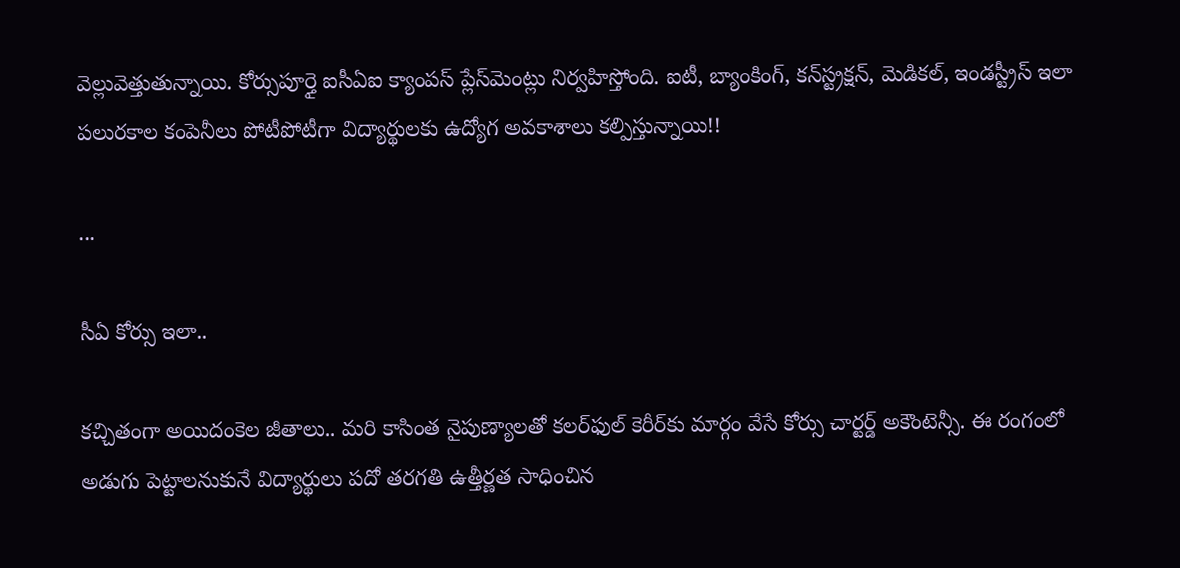వెల్లువెత్తుతున్నాయి. కోర్సుపూర్తై ఐసీఏఐ క్యాంపస్ ప్లేస్‌మెంట్లు నిర్వహిస్తోంది. ఐటీ, బ్యాంకింగ్, కన్‌స్ట్రక్షన్, మెడికల్, ఇండస్ట్రీస్ ఇలా పలురకాల కంపెనీలు పోటీపోటీగా విద్యార్థులకు ఉద్యోగ అవకాశాలు కల్పిస్తున్నాయి!!

...

సీఏ కోర్సు ఇలా..

కచ్చితంగా అయిదంకెల జీతాలు.. మరి కాసింత నైపుణ్యాలతో కలర్‌ఫుల్ కెరీర్‌కు మార్గం వేసే కోర్సు చార్టర్డ్ అకౌంటెన్సీ. ఈ రంగంలో అడుగు పెట్టాలనుకునే విద్యార్థులు పదో తరగతి ఉత్తీర్ణత సాధించిన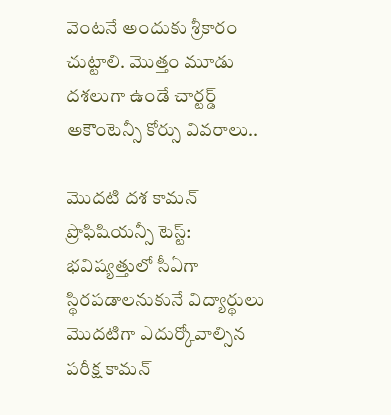వెంటనే అందుకు శ్రీకారం చుట్టాలి. మొత్తం మూడు దశలుగా ఉండే చార్టర్డ్ అకౌంటెన్సీ కోర్సు వివరాలు..

మొదటి దశ కామన్ ప్రొఫిషియన్సీ టెస్ట్:
భవిష్యత్తులో సీఏగా స్థిరపడాలనుకునే విద్యార్థులు మొదటిగా ఎదుర్కోవాల్సిన పరీక్ష కామన్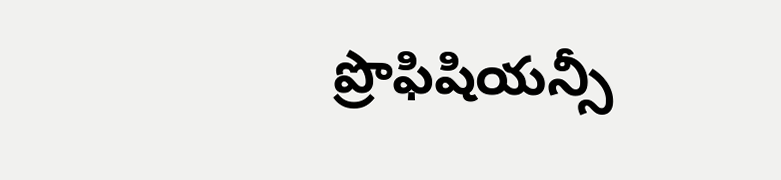ప్రొఫిషియన్సీ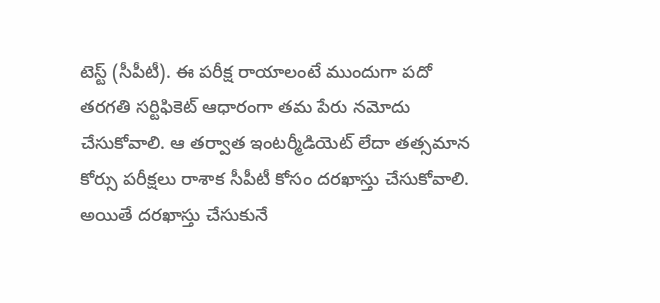టెస్ట్ (సీపీటీ). ఈ పరీక్ష రాయాలంటే ముందుగా పదో తరగతి సర్టిఫికెట్ ఆధారంగా తమ పేరు నమోదు చేసుకోవాలి. ఆ తర్వాత ఇంటర్మీడియెట్ లేదా తత్సమాన కోర్సు పరీక్షలు రాశాక సీపీటీ కోసం దరఖాస్తు చేసుకోవాలి. అయితే దరఖాస్తు చేసుకునే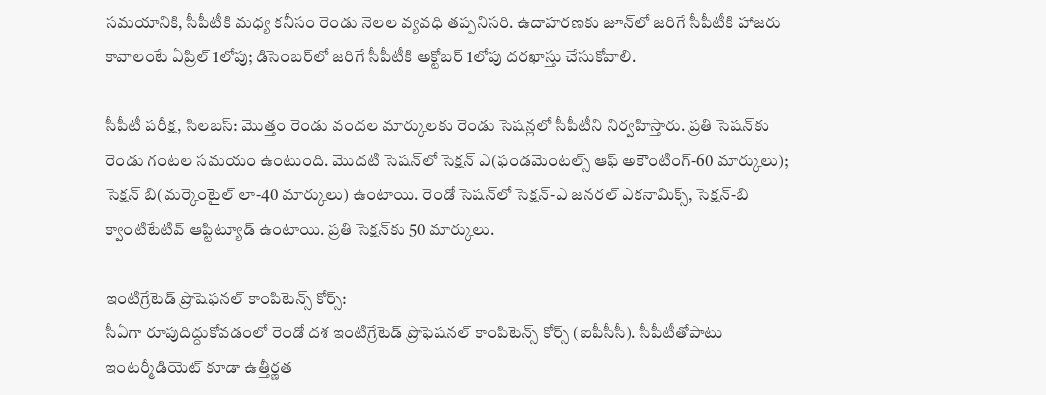సమయానికి, సీపీటీకి మధ్య కనీసం రెండు నెలల వ్యవధి తప్పనిసరి. ఉదాహరణకు జూన్‌లో జరిగే సీపీటీకి హాజరు కావాలంటే ఏప్రిల్ 1లోపు; డిసెంబర్‌లో జరిగే సీపీటీకి అక్టోబర్ 1లోపు దరఖాస్తు చేసుకోవాలి.

సీపీటీ పరీక్ష, సిలబస్: మొత్తం రెండు వందల మార్కులకు రెండు సెషన్లలో సీపీటీని నిర్వహిస్తారు. ప్రతి సెషన్‌కు రెండు గంటల సమయం ఉంటుంది. మొదటి సెషన్‌లో సెక్షన్ ఎ(ఫండమెంటల్స్ ఆఫ్ అకౌంటింగ్-60 మార్కులు); సెక్షన్ బి(మర్కెంటైల్ లా-40 మార్కులు) ఉంటాయి. రెండో సెషన్‌లో సెక్షన్-ఎ జనరల్ ఎకనామిక్స్, సెక్షన్-బి క్వాంటిటేటివ్ ఆప్టిట్యూడ్ ఉంటాయి. ప్రతి సెక్షన్‌కు 50 మార్కులు.

ఇంటిగ్రేటెడ్ ప్రొషెఫనల్ కాంపిటెన్స్ కోర్స్:
సీఏగా రూపుదిద్దుకోవడంలో రెండో దశ ఇంటిగ్రేటెడ్ ప్రొఫెషనల్ కాంపిటెన్స్ కోర్స్ (ఐపీసీసీ). సీపీటీతోపాటు ఇంటర్మీడియెట్ కూడా ఉత్తీర్ణత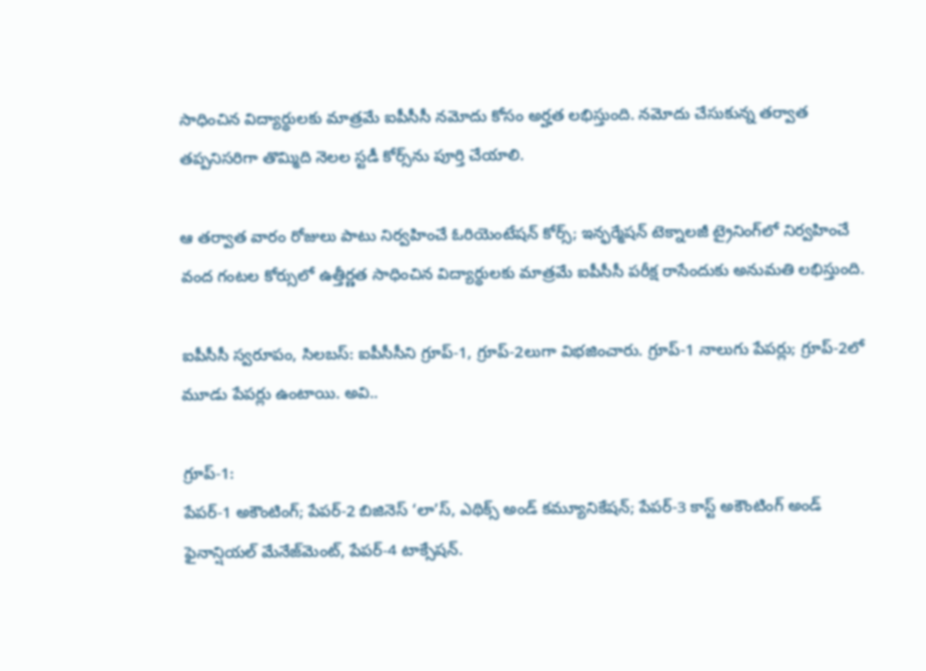సాధించిన విద్యార్థులకు మాత్రమే ఐపీసీసీ నమోదు కోసం అర్హత లభిస్తుంది. నమోదు చేసుకున్న తర్వాత తప్పనిసరిగా తొమ్మిది నెలల స్టడీ కోర్స్‌ను పూర్తి చేయాలి.

ఆ తర్వాత వారం రోజులు పాటు నిర్వహించే ఓరియెంటేషన్ కోర్స్; ఇన్ఫర్మేషన్ టెక్నాలజీ ట్రైనింగ్‌లో నిర్వహించే వంద గంటల కోర్సులో ఉత్తీర్ణత సాధించిన విద్యార్థులకు మాత్రమే ఐపీసీసీ పరీక్ష రాసేందుకు అనుమతి లభిస్తుంది.

ఐపీసీసీ స్వరూపం, సిలబస్: ఐపీసీసీని గ్రూప్-1, గ్రూప్-2లుగా విభజించారు. గ్రూప్-1 నాలుగు పేపర్లు; గ్రూప్-2లో మూడు పేపర్లు ఉంటాయి. అవి..

గ్రూప్-1:
పేపర్-1 అకౌంటింగ్; పేపర్-2 బిజినెస్ ‘లా’స్, ఎథిక్స్ అండ్ కమ్యూనికేషన్; పేపర్-3 కాస్ట్ అకౌంటింగ్ అండ్ ఫైనాన్షియల్ మేనేజ్‌మెంట్, పేపర్-4 టాక్సేషన్.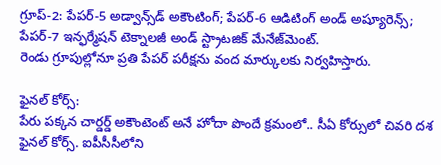గ్రూప్-2: పేపర్-5 అడ్వాన్స్‌డ్ అకౌంటింగ్; పేపర్-6 ఆడిటింగ్ అండ్ అష్యూరెన్స్; పేపర్-7 ఇన్ఫర్మేషన్ టెక్నాలజీ అండ్ స్ట్రాటజిక్ మేనేజ్‌మెంట్.
రెండు గ్రూపుల్లోనూ ప్రతి పేపర్ పరీక్షను వంద మార్కులకు నిర్వహిస్తారు.

ఫైనల్ కోర్స్:
పేరు పక్కన చార్డర్డ్ అకౌంటెంట్ అనే హోదా పొందే క్రమంలో.. సీఏ కోర్సులో చివరి దశ ఫైనల్ కోర్స్. ఐపీసీసీలోని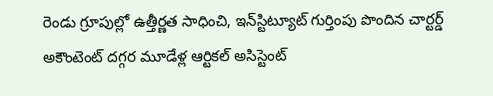రెండు గ్రూపుల్లో ఉత్తీర్ణత సాధించి, ఇన్‌స్టిట్యూట్ గుర్తింపు పొందిన చార్టర్డ్ అకౌంటెంట్ దగ్గర మూడేళ్ల ఆర్టికల్ అసిస్టెంట్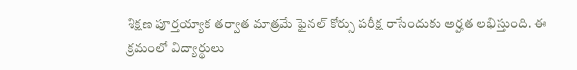శిక్షణ పూర్తయ్యాక తర్వాత మాత్రమే ఫైనల్ కోర్సు పరీక్ష రాసేందుకు అర్హత లభిస్తుంది. ఈ క్రమంలో విద్యార్థులు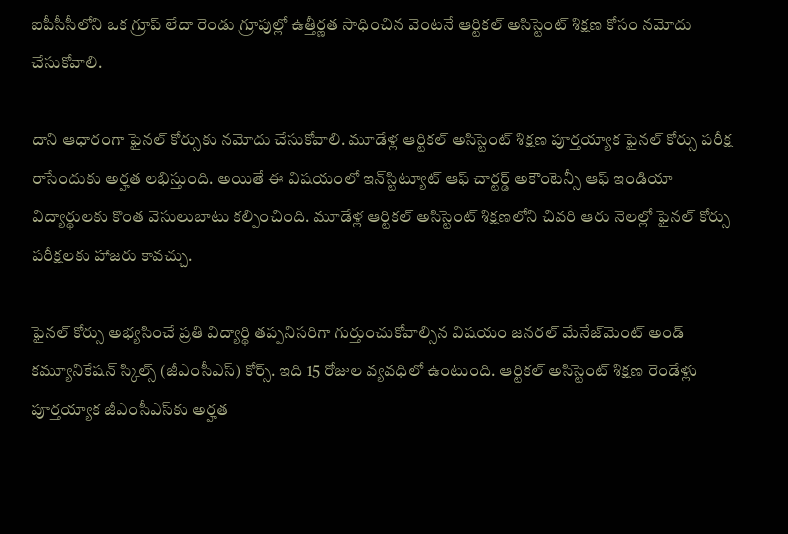ఐపీసీసీలోని ఒక గ్రూప్ లేదా రెండు గ్రూపుల్లో ఉత్తీర్ణత సాధించిన వెంటనే ఆర్టికల్ అసిస్టెంట్ శిక్షణ కోసం నమోదు చేసుకోవాలి.

దాని ఆధారంగా ఫైనల్ కోర్సుకు నమోదు చేసుకోవాలి. మూడేళ్ల ఆర్టికల్ అసిస్టెంట్ శిక్షణ పూర్తయ్యాక ఫైనల్ కోర్సు పరీక్ష రాసేందుకు అర్హత లభిస్తుంది. అయితే ఈ విషయంలో ఇన్‌స్టిట్యూట్ ఆఫ్ చార్టర్డ్ అకౌంటెన్సీ ఆఫ్ ఇండియా విద్యార్థులకు కొంత వెసులుబాటు కల్పించింది. మూడేళ్ల ఆర్టికల్ అసిస్టెంట్ శిక్షణలోని చివరి ఆరు నెలల్లో ఫైనల్ కోర్సు పరీక్షలకు హాజరు కావచ్చు.

ఫైనల్ కోర్సు అభ్యసించే ప్రతి విద్యార్థి తప్పనిసరిగా గుర్తుంచుకోవాల్సిన విషయం జనరల్ మేనేజ్‌మెంట్ అండ్ కమ్యూనికేషన్ స్కిల్స్ (జీఎంసీఎస్) కోర్స్. ఇది 15 రోజుల వ్యవధిలో ఉంటుంది. ఆర్టికల్ అసిస్టెంట్ శిక్షణ రెండేళ్లు పూర్తయ్యాక జీఎంసీఎస్‌కు అర్హత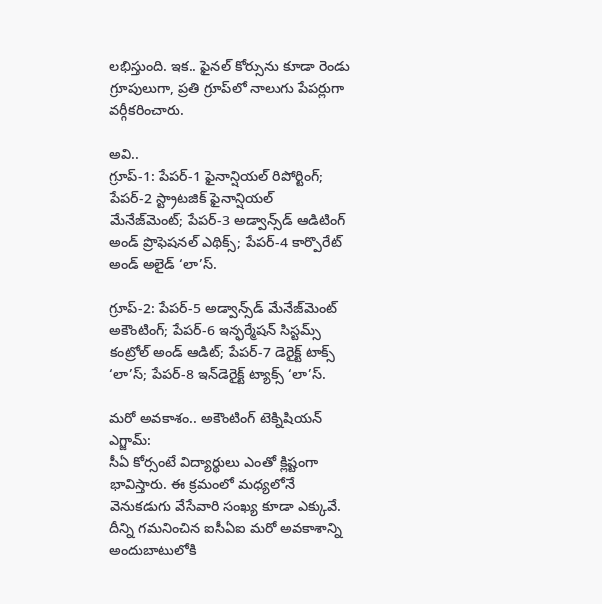లభిస్తుంది. ఇక.. ఫైనల్ కోర్సును కూడా రెండు గ్రూపులుగా, ప్రతి గ్రూప్‌లో నాలుగు పేపర్లుగా వర్గీకరించారు.

అవి..
గ్రూప్-1: పేపర్-1 ఫైనాన్షియల్ రిపోర్టింగ్; పేపర్-2 స్ట్రాటజిక్ ఫైనాన్షియల్ మేనేజ్‌మెంట్; పేపర్-3 అడ్వాన్స్‌డ్ ఆడిటింగ్ అండ్ ప్రొఫెషనల్ ఎథిక్స్; పేపర్-4 కార్పొరేట్ అండ్ అలైడ్ ‘లా’స్.

గ్రూప్-2: పేపర్-5 అడ్వాన్స్‌డ్ మేనేజ్‌మెంట్ అకౌంటింగ్; పేపర్-6 ఇన్ఫర్మేషన్ సిస్టమ్స్ కంట్రోల్ అండ్ ఆడిట్; పేపర్-7 డెరైక్ట్ టాక్స్ ‘లా’స్; పేపర్-8 ఇన్‌డెరైక్ట్ ట్యాక్స్ ‘లా’స్.

మరో అవకాశం.. అకౌంటింగ్ టెక్నిషియన్ ఎగ్జామ్:
సీఏ కోర్సంటే విద్యార్థులు ఎంతో క్లిష్టంగా భావిస్తారు. ఈ క్రమంలో మధ్యలోనే వెనుకడుగు వేసేవారి సంఖ్య కూడా ఎక్కువే. దీన్ని గమనించిన ఐసీఏఐ మరో అవకాశాన్ని అందుబాటులోకి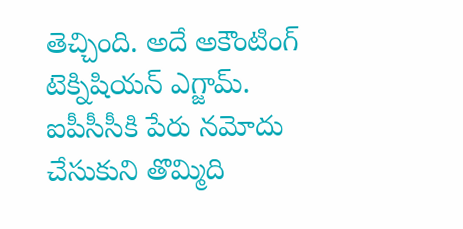తెచ్చింది. అదే అకౌంటింగ్ టెక్నిషియన్ ఎగ్జామ్. ఐపీసీసీకి పేరు నమోదు చేసుకుని తొమ్మిది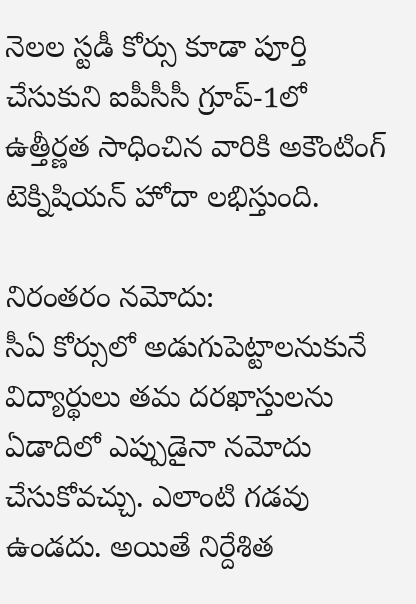నెలల స్టడీ కోర్సు కూడా పూర్తి చేసుకుని ఐపీసీసీ గ్రూప్-1లో ఉత్తీర్ణత సాధించిన వారికి అకౌంటింగ్ టెక్నిషియన్ హోదా లభిస్తుంది.

నిరంతరం నమోదు:
సీఏ కోర్సులో అడుగుపెట్టాలనుకునే విద్యార్థులు తమ దరఖాస్తులను ఏడాదిలో ఎప్పుడైనా నమోదు చేసుకోవచ్చు. ఎలాంటి గడవు ఉండదు. అయితే నిర్దేశిత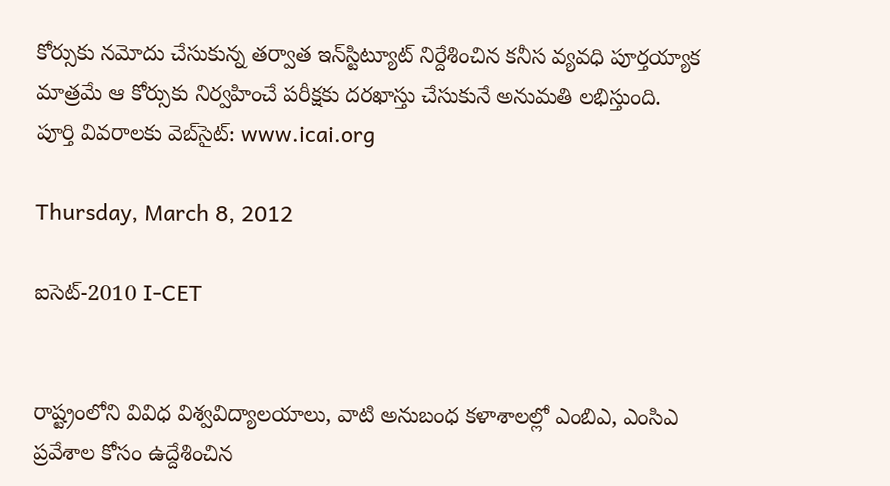కోర్సుకు నమోదు చేసుకున్న తర్వాత ఇన్‌స్టిట్యూట్ నిర్దేశించిన కనీస వ్యవధి పూర్తయ్యాక మాత్రమే ఆ కోర్సుకు నిర్వహించే పరీక్షకు దరఖాస్తు చేసుకునే అనుమతి లభిస్తుంది.
పూర్తి వివరాలకు వెబ్‌సైట్: www.icai.org

Thursday, March 8, 2012

ఐసెట్‌-2010 I-CET


రాష్ట్రంలోని వివిధ విశ్వవిద్యాలయాలు, వాటి అనుబంధ కళాశాలల్లో ఎంబిఎ, ఎంసిఎ ప్రవేశాల కోసం ఉద్దేశించిన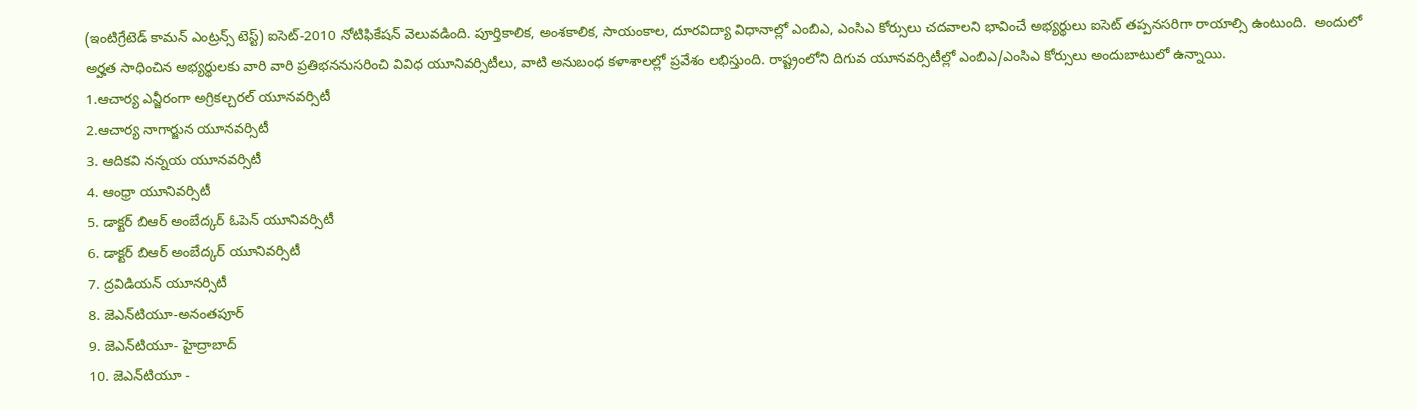(ఇంటిగ్రేటెడ్‌ కామన్‌ ఎంట్రన్స్‌ టెస్ట్‌) ఐసెట్‌-2010 నోటిఫికేషన్‌ వెలువడింది. పూర్తికాలిక, అంశకాలిక, సాయంకాల, దూరవిద్యా విధానాల్లో ఎంబిఎ, ఎంసిఎ కోర్సులు చదవాలని భావించే అభ్యర్థులు ఐసెట్‌ తప్పనసరిగా రాయాల్సి ఉంటుంది.  అందులో అర్హత సాధించిన అభ్యర్థులకు వారి వారి ప్రతిభననుసరించి వివిధ యూనివర్సిటీలు, వాటి అనుబంధ కళాశాలల్లో ప్రవేశం లభిస్తుంది. రాష్ట్రంలోని దిగువ యూనవర్సిటీల్లో ఎంబిఎ/ఎంసిఎ కోర్సులు అందుబాటులో ఉన్నాయి.
1.ఆచార్య ఎన్జీరంగా అగ్రికల్చరల్‌ యూనవర్సిటీ
2.ఆచార్య నాగార్జున యూనవర్సిటీ
3. ఆదికవి నన్నయ యూనవర్సిటీ
4. ఆంధ్రా యూనివర్సిటీ
5. డాక్టర్‌ బిఆర్‌ అంబేద్కర్‌ ఓపెన్‌ యూనివర్సిటీ
6. డాక్టర్‌ బిఆర్‌ అంబేద్కర్‌ యూనివర్సిటీ
7. ద్రవిడియన్‌ యూనర్సిటీ
8. జెఎన్‌టియూ-అనంతపూర్‌
9. జెఎన్‌టియూ- హైద్రాబాద్‌
10. జెఎన్‌టియూ -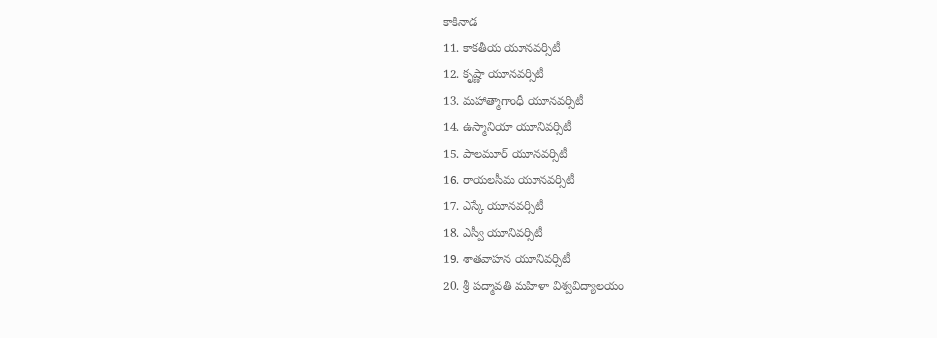కాకినాడ
11. కాకతీయ యూనవర్సిటీ
12. కృష్ణా యూనవర్సిటీ
13. మహాత్మాగాంధీ యూనవర్సిటీ
14. ఉస్మానియా యూనివర్సిటీ
15. పాలమూర్‌ యూనవర్సిటీ
16. రాయలసీమ యూనవర్సిటీ
17. ఎస్కే యూనవర్సిటీ
18. ఎస్వీ యూనివర్సిటీ
19. శాతవాహన యూనివర్సిటీ
20. శ్రీ పద్మావతి మహిళా విశ్వవిద్యాలయం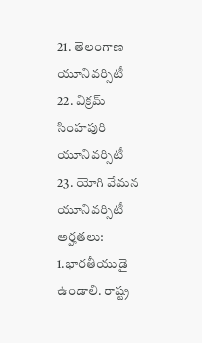21. తెలంగాణ యూనివర్సిటీ
22. విక్రమ్‌ సింహపురి యూనివర్సిటీ
23. యోగి వేమన యూనివర్సిటీ
అర్హతలు: 1.భారతీయుడై ఉండాలి. రాష్ట్ర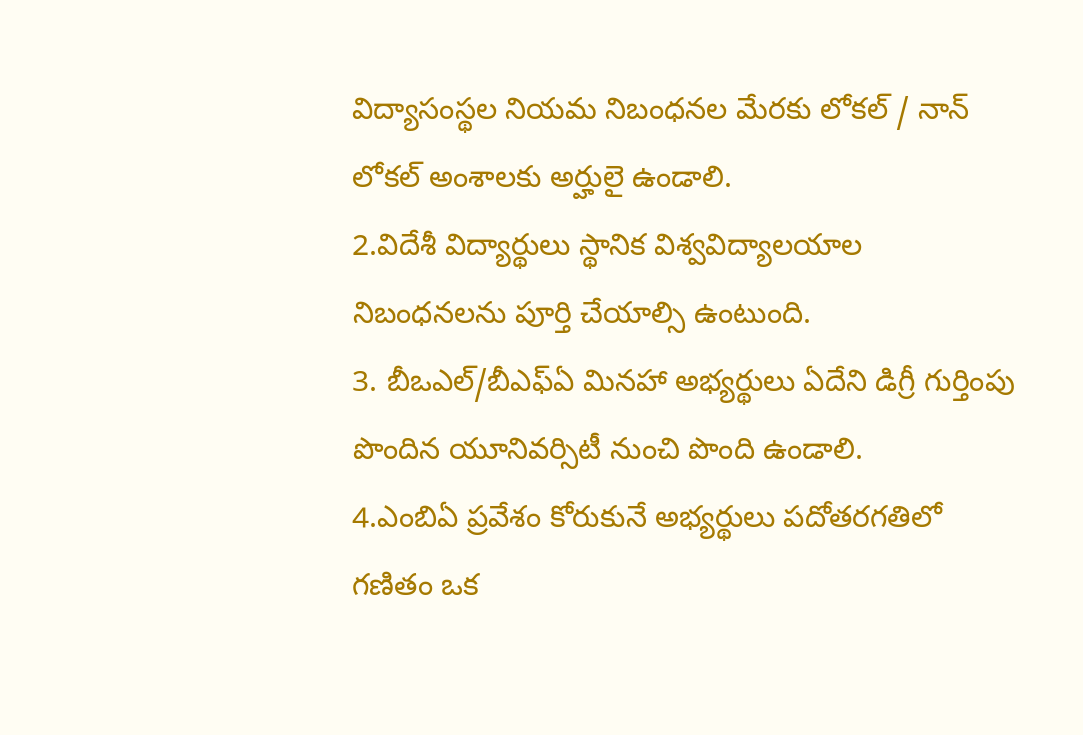విద్యాసంస్థల నియమ నిబంధనల మేరకు లోకల్‌ / నాన్‌ లోకల్‌ అంశాలకు అర్హులై ఉండాలి.
2.విదేశీ విద్యార్థులు స్థానిక విశ్వవిద్యాలయాల నిబంధనలను పూర్తి చేయాల్సి ఉంటుంది.
3. బీఒఎల్‌/బీఎఫ్‌ఏ మినహా అభ్యర్థులు ఏదేని డిగ్రీ గుర్తింపు పొందిన యూనివర్సిటీ నుంచి పొంది ఉండాలి.
4.ఎంబిఏ ప్రవేశం కోరుకునే అభ్యర్థులు పదోతరగతిలో గణితం ఒక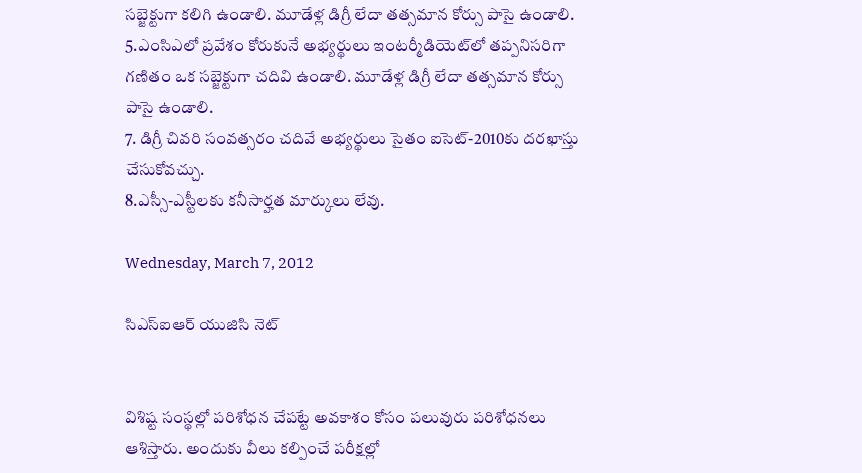సబ్జెక్టుగా కలిగి ఉండాలి. మూడేళ్ల డిగ్రీ లేదా తత్సమాన కోర్సు పాసై ఉండాలి.
5.ఎంసిఎలో ప్రవేశం కోరుకునే అభ్యర్థులు ఇంటర్మీడియెట్‌లో తప్పనిసరిగా గణితం ఒక సబ్జెక్టుగా చదివి ఉండాలి. మూడేళ్ల డిగ్రీ లేదా తత్సమాన కోర్సు పాసై ఉండాలి.
7. డిగ్రీ చివరి సంవత్సరం చదివే అభ్యర్థులు సైతం ఐసెట్‌-2010కు దరఖాస్తు చేసుకోవచ్చు.
8.ఎస్సీ-ఎస్టీలకు కనీసార్హత మార్కులు లేవు.

Wednesday, March 7, 2012

సిఎస్‌ఐఆర్‌ యుజిసి నెట్‌


విశిష్ట సంస్థల్లో పరిశోధన చేపట్టే అవకాశం కోసం పలువురు పరిశోధనలు ఆశిస్తారు. అందుకు వీలు కల్పించే పరీక్షల్లో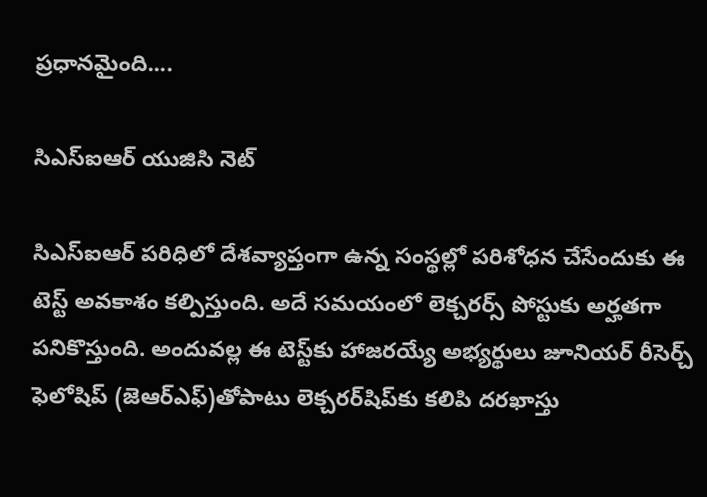ప్రధానమైంది....

సిఎస్‌ఐఆర్‌ యుజిసి నెట్‌

సిఎస్‌ఐఆర్‌ పరిధిలో దేశవ్యాప్తంగా ఉన్న సంస్థల్లో పరిశోధన చేసేందుకు ఈ టెస్ట్‌ అవకాశం కల్పిస్తుంది. అదే సమయంలో లెక్చరర్స్‌ పోస్టుకు అర్హతగా పనికొస్తుంది. అందువల్ల ఈ టెస్ట్‌కు హాజరయ్యే అభ్యర్థులు జూనియర్‌ రీసెర్చ్‌ ఫెలోషిప్‌ (జెఆర్‌ఎఫ్‌)తోపాటు లెక్చరర్‌షిప్‌కు కలిపి దరఖాస్తు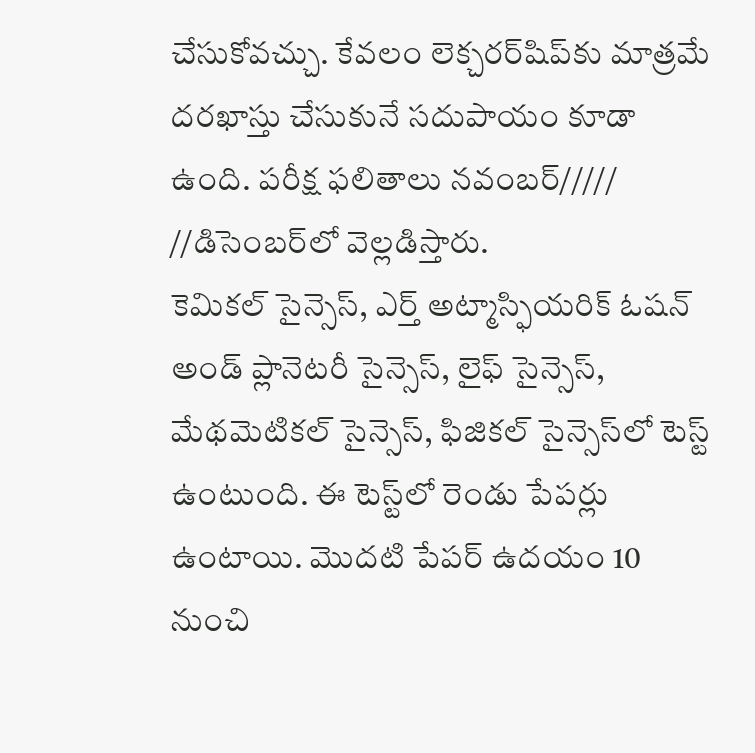చేసుకోవచ్చు. కేవలం లెక్చరర్‌షిప్‌కు మాత్రమే దరఖాస్తు చేసుకునే సదుపాయం కూడా ఉంది. పరీక్ష ఫలితాలు నవంబర్‌///// //డిసెంబర్‌లో వెల్లడిస్తారు.
కెమికల్‌ సైన్సెస్‌, ఎర్త్‌ అట్మాస్ఫియరిక్‌ ఓషన్‌ అండ్‌ ప్లానెటరీ సైన్సెస్‌, లైఫ్‌ సైన్సెస్‌, మేథమెటికల్‌ సైన్సెస్‌, ఫిజికల్‌ సైన్సెస్‌లో టెస్ట్‌ ఉంటుంది. ఈ టెస్ట్‌లో రెండు పేపర్లు ఉంటాయి. మొదటి పేపర్‌ ఉదయం 10 నుంచి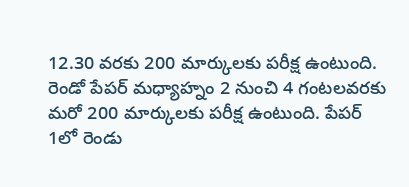12.30 వరకు 200 మార్కులకు పరీక్ష ఉంటుంది. రెండో పేపర్‌ మధ్యాహ్నం 2 నుంచి 4 గంటలవరకు మరో 200 మార్కులకు పరీక్ష ఉంటుంది. పేపర్‌ 1లో రెండు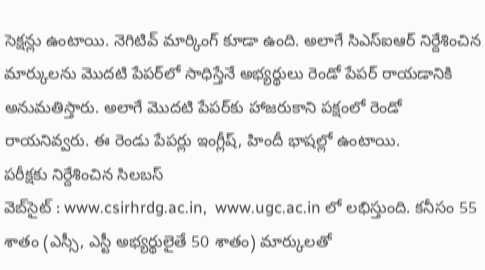సెక్షన్లు ఉంటాయి. నెగిటివ్‌ మార్కింగ్‌ కూడా ఉంది. అలాగే సిఎస్‌ఐఆర్‌ నిర్దేశించిన మార్కులను మొదటి పేపర్‌లో సాధిస్తేనే అభ్యర్థులు రెండో పేపర్‌ రాయడానికి అనుమతిస్తారు. అలాగే మొదటి పేపర్‌కు హాజరుకాని పక్షంలో రెండో రాయనివ్వరు. ఈ రెండు పేపర్లు ఇంగ్లీష్‌, హిందీ భాషల్లో ఉంటాయి.
పరీక్షకు నిర్దేశించిన సిలబస్‌
వెబ్‌సైట్‌ : www.csirhrdg.ac.in,  www.ugc.ac.in లో లభిస్తుంది. కనీసం 55 శాతం (ఎస్సీ, ఎస్టీ అభ్యర్థులైతే 50 శాతం) మార్కులతో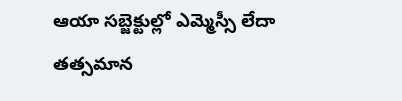ఆయా సబ్జెక్టుల్లో ఎమ్మెస్సీ లేదా తత్సమాన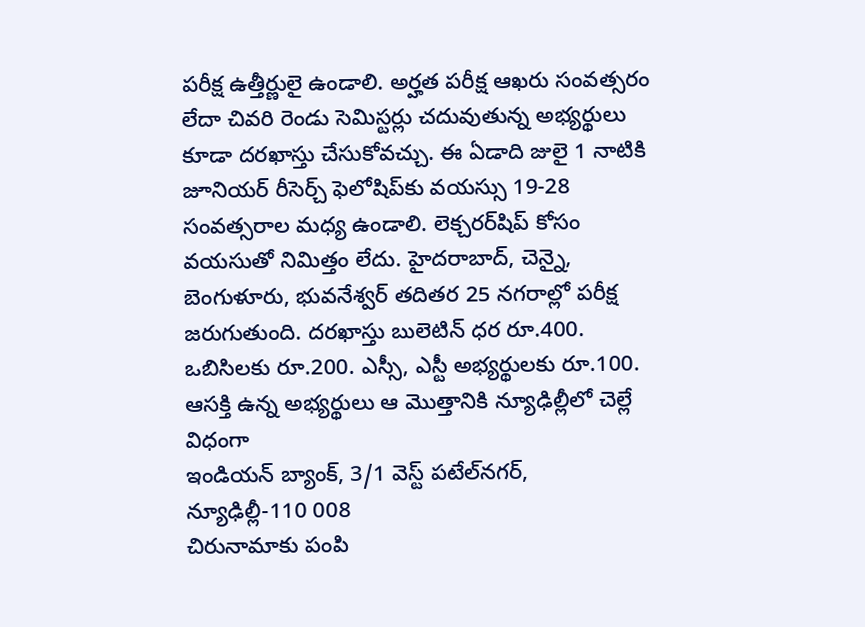పరీక్ష ఉత్తీర్ణులై ఉండాలి. అర్హత పరీక్ష ఆఖరు సంవత్సరం లేదా చివరి రెండు సెమిస్టర్లు చదువుతున్న అభ్యర్థులు కూడా దరఖాస్తు చేసుకోవచ్చు. ఈ ఏడాది జులై 1 నాటికి జూనియర్‌ రీసెర్చ్‌ ఫెలోషిప్‌కు వయస్సు 19-28 సంవత్సరాల మధ్య ఉండాలి. లెక్చరర్‌షిప్‌ కోసం వయసుతో నిమిత్తం లేదు. హైదరాబాద్‌, చెన్నై, బెంగుళూరు, భువనేశ్వర్‌ తదితర 25 నగరాల్లో పరీక్ష జరుగుతుంది. దరఖాస్తు బులెటిన్‌ ధర రూ.400. ఒబిసిలకు రూ.200. ఎస్సీ, ఎస్టీ అభ్యర్థులకు రూ.100. ఆసక్తి ఉన్న అభ్యర్థులు ఆ మొత్తానికి న్యూఢిల్లీలో చెల్లే విధంగా
ఇండియన్‌ బ్యాంక్‌, 3/1 వెస్ట్‌ పటేల్‌నగర్‌, న్యూఢిల్లీ-110 008
చిరునామాకు పంపి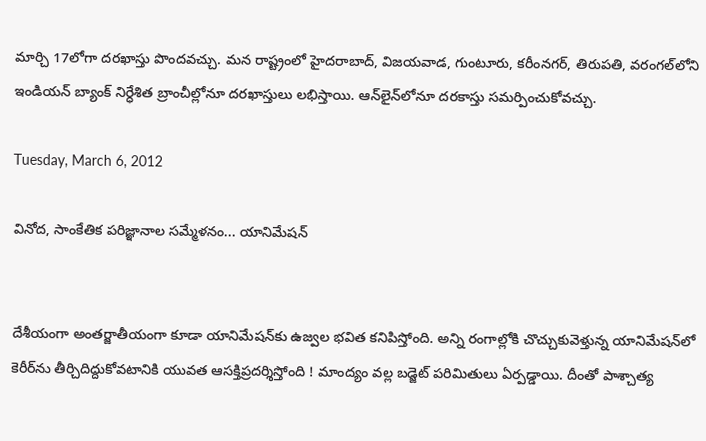మార్చి 17లోగా దరఖాస్తు పొందవచ్చు. మన రాష్ట్రంలో హైదరాబాద్‌, విజయవాడ, గుంటూరు, కరీంనగర్‌, తిరుపతి, వరంగల్‌లోని ఇండియన్‌ బ్యాంక్‌ నిర్ధేశిత బ్రాంచీల్లోనూ దరఖాస్తులు లభిస్తాయి. ఆన్‌లైన్‌లోనూ దరకాస్తు సమర్పించుకోవచ్చు.

Tuesday, March 6, 2012

వినోద, సాంకేతిక పరిజ్ఞానాల సమ్మేళనం... యానిమేషన్‌


దేశీయంగా అంతర్జాతీయంగా కూడా యానిమేషన్‌కు ఉజ్వల భవిత కనిపిస్తోంది. అన్ని రంగాల్లోకి చొచ్చుకువెళ్తున్న యానిమేషన్‌లో కెరీర్‌ను తీర్చిదిద్దుకోవటానికి యువత ఆసక్తిప్రదర్శిస్తోంది ! మాంద్యం వల్ల బడ్జెట్‌ పరిమితులు ఏర్పడ్డాయి. దీంతో పాశ్చాత్య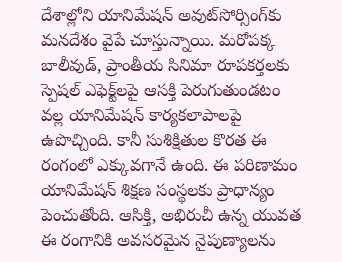దేశాల్లోని యానిమేషన్‌ అవుట్‌సోర్సింగ్‌కు మనదేశం వైపే చూస్తున్నాయి. మరోపక్క బాలీవుడ్‌, ప్రాంతీయ సినిమా రూపకర్తలకు స్పెషల్‌ ఎఫెక్ట్‌లపై ఆసక్తి పెరుగుతుండటం వల్ల యానిమేషన్‌ కార్యకలాపాలపై ఉపొచ్చింది. కానీ సుశిక్షితుల కొరత ఈ రంగంలో ఎక్కువగానే ఉంది. ఈ పరిణామం యానిమేషన్‌ శిక్షణ సంస్థలకు ప్రాధాన్యం పెంచుతోంది. ఆసిక్తి, అభిరుచీ ఉన్న యువత ఈ రంగానికి అవసరమైన నైపుణ్యాలను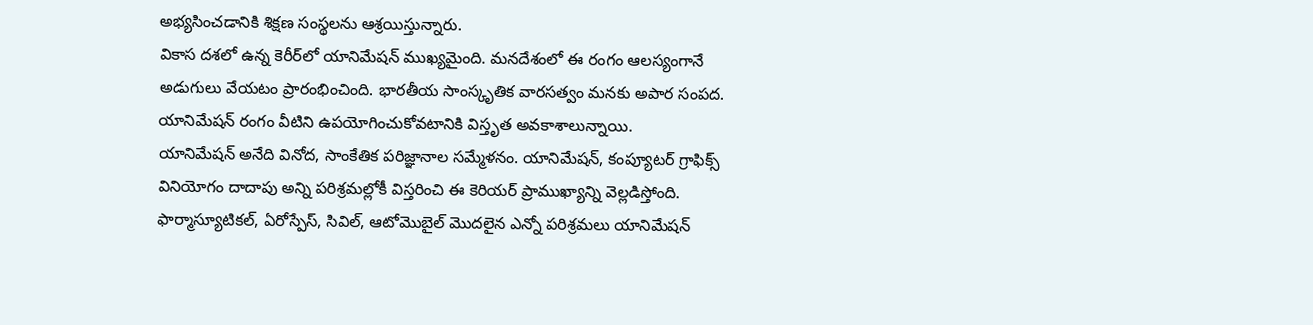అభ్యసించడానికి శిక్షణ సంస్థలను ఆశ్రయిస్తున్నారు.
వికాస దశలో ఉన్న కెరీర్‌లో యానిమేషన్‌ ముఖ్యమైంది. మనదేశంలో ఈ రంగం ఆలస్యంగానే అడుగులు వేయటం ప్రారంభించింది. భారతీయ సాంస్కృతిక వారసత్వం మనకు అపార సంపద. యానిమేషన్‌ రంగం వీటిని ఉపయోగించుకోవటానికి విస్తృత అవకాశాలున్నాయి.
యానిమేషన్‌ అనేది వినోద, సాంకేతిక పరిజ్ఞానాల సమ్మేళనం. యానిమేషన్‌, కంప్యూటర్‌ గ్రాఫిక్స్‌ వినియోగం దాదాపు అన్ని పరిశ్రమల్లోకీ విస్తరించి ఈ కెరియర్‌ ప్రాముఖ్యాన్ని వెల్లడిస్తోంది. ఫార్మాస్యూటికల్‌, ఏరోస్పేస్‌, సివిల్‌, ఆటోమొబైల్‌ మొదలైన ఎన్నో పరిశ్రమలు యానిమేషన్‌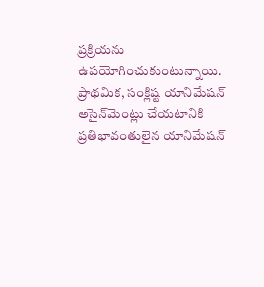ప్రక్రియను ఉపయోగించుకుంటున్నాయి.
ప్రాథమిక, సంక్లిష్ట యానిమేషన్‌ అసైన్‌మెంట్లు చేయటానికి ప్రతిభావంతులైన యానిమేషన్‌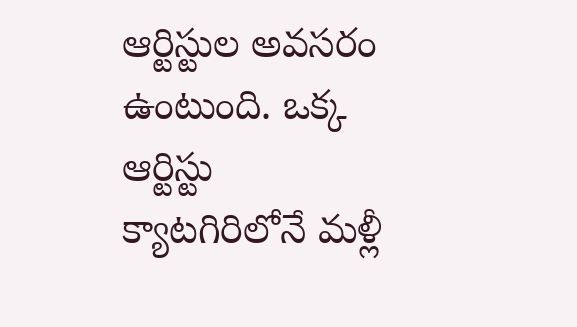ఆర్టిస్టుల అవసరం ఉంటుంది. ఒక్క ఆర్టిస్టు క్యాటగిరిలోనే మళ్లీ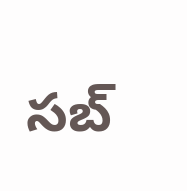సబ్‌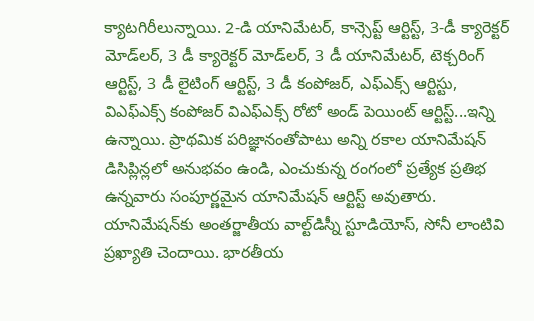క్యాటగిరీలున్నాయి. 2-డి యానిమేటర్‌, కాన్సెప్ట్‌ ఆర్టిస్ట్‌, 3-డీ క్యారెక్టర్‌ మోడ్‌లర్‌, 3 డీ క్యారెక్టర్‌ మోడ్‌లర్‌, 3 డీ యానిమేటర్‌, టెక్చరింగ్‌ ఆర్టిస్ట్‌, 3 డీ లైటింగ్‌ ఆర్టిస్ట్‌, 3 డీ కంపోజర్‌, ఎఫ్‌ఎక్స్‌ ఆర్టిస్టు, విఎఫ్‌ఎక్స్‌ కంపోజర్‌ విఎఫ్‌ఎక్స్‌ రోటో అండ్‌ పెయింట్‌ ఆర్టిస్ట్‌...ఇన్ని ఉన్నాయి. ప్రాథమిక పరిజ్ఞానంతోపాటు అన్ని రకాల యానిమేషన్‌ డిసిప్లిన్లలో అనుభవం ఉండి, ఎంచుకున్న రంగంలో ప్రత్యేక ప్రతిభ ఉన్నవారు సంపూర్ణమైన యానిమేషన్‌ ఆర్టిస్ట్‌ అవుతారు.
యానిమేషన్‌కు అంతర్జాతీయ వాల్ట్‌డిస్నీ స్టూడియోస్‌, సోనీ లాంటివి ప్రఖ్యాతి చెందాయి. భారతీయ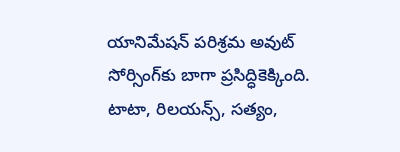యానిమేషన్‌ పరిశ్రమ అవుట్‌ సోర్సింగ్‌కు బాగా ప్రసిద్ధికెక్కింది. టాటా, రిలయన్స్‌, సత్యం,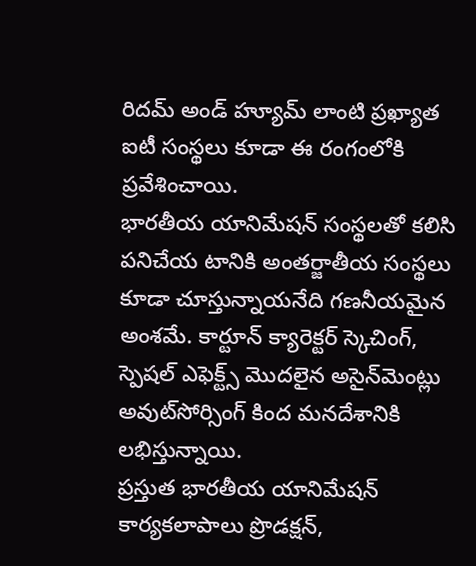రిదమ్‌ అండ్‌ హ్యూమ్‌ లాంటి ప్రఖ్యాత ఐటీ సంస్థలు కూడా ఈ రంగంలోకి ప్రవేశించాయి.
భారతీయ యానిమేషన్‌ సంస్థలతో కలిసి పనిచేయ టానికి అంతర్జాతీయ సంస్థలు కూడా చూస్తున్నాయనేది గణనీయమైన అంశమే. కార్టూన్‌ క్యారెక్టర్‌ స్కెచింగ్‌, స్పెషల్‌ ఎఫెక్ట్స్‌ మొదలైన అసైన్‌మెంట్లు అవుట్‌సోర్సింగ్‌ కింద మనదేశానికి లభిస్తున్నాయి.
ప్రస్తుత భారతీయ యానిమేషన్‌ కార్యకలాపాలు ప్రొడక్షన్‌,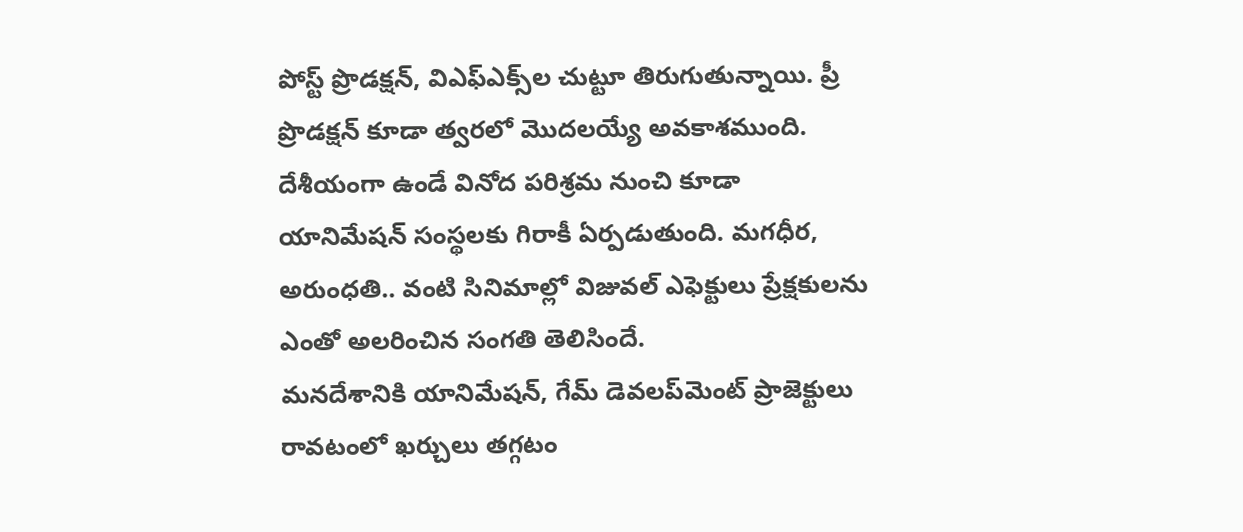పోస్ట్‌ ప్రొడక్షన్‌, విఎఫ్‌ఎక్స్‌ల చుట్టూ తిరుగుతున్నాయి. ప్రీ ప్రొడక్షన్‌ కూడా త్వరలో మొదలయ్యే అవకాశముంది.
దేశీయంగా ఉండే వినోద పరిశ్రమ నుంచి కూడా యానిమేషన్‌ సంస్థలకు గిరాకీ ఏర్పడుతుంది. మగధీర, అరుంధతి.. వంటి సినిమాల్లో విజువల్‌ ఎఫెక్టులు ప్రేక్షకులను ఎంతో అలరించిన సంగతి తెలిసిందే.
మనదేశానికి యానిమేషన్‌, గేమ్‌ డెవలప్‌మెంట్‌ ప్రాజెక్టులు రావటంలో ఖర్చులు తగ్గటం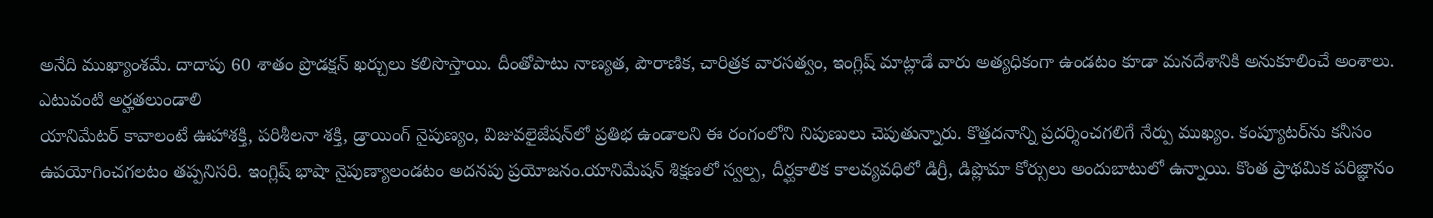అనేది ముఖ్యాంశమే. దాదాపు 60 శాతం ప్రొడక్షన్‌ ఖర్చులు కలిసొస్తాయి. దీంతోపాటు నాణ్యత, పౌరాణిక, చారిత్రక వారసత్వం, ఇంగ్లిష్‌ మాట్లాడే వారు అత్యధికంగా ఉండటం కూడా మనదేశానికి అనుకూలించే అంశాలు.
ఎటువంటి అర్హతలుండాలి
యానిమేటర్‌ కావాలంటే ఊహాశక్తి, పరిశీలనా శక్తి, డ్రాయింగ్‌ నైపుణ్యం, విజువలైజేషన్‌లో ప్రతిభ ఉండాలని ఈ రంగంలోని నిపుణులు చెపుతున్నారు. కొత్తదనాన్ని ప్రదర్శించగలిగే నేర్పు ముఖ్యం. కంప్యూటర్‌ను కనీసం ఉపయోగించగలటం తప్పనిసరి. ఇంగ్లిష్‌ భాషా నైపుణ్యాలండటం అదనపు ప్రయోజనం.యానిమేషన్‌ శిక్షణలో స్వల్ప, దీర్ఘకాలిక కాలవ్యవధిలో డిగ్రీ, డిప్లొమా కోర్సులు అందుబాటులో ఉన్నాయి. కొంత ప్రాథమిక పరిజ్ఞానం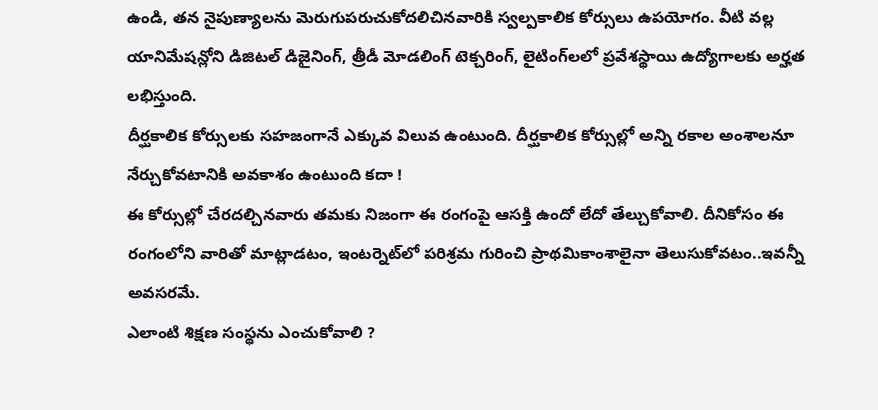ఉండి, తన నైపుణ్యాలను మెరుగుపరుచుకోదలిచినవారికి స్వల్పకాలిక కోర్సులు ఉపయోగం. వీటి వల్ల యానిమేషన్లోని డిజిటల్‌ డిజైనింగ్‌, త్రీడీ మోడలింగ్‌ టెక్చరింగ్‌, లైటింగ్‌లలో ప్రవేశస్థాయి ఉద్యోగాలకు అర్హత లభిస్తుంది.
దీర్ఘకాలిక కోర్సులకు సహజంగానే ఎక్కువ విలువ ఉంటుంది. దీర్ఘకాలిక కోర్సుల్లో అన్ని రకాల అంశాలనూ నేర్చుకోవటానికి అవకాశం ఉంటుంది కదా !
ఈ కోర్సుల్లో చేరదల్చినవారు తమకు నిజంగా ఈ రంగంపై ఆసక్తి ఉందో లేదో తేల్చుకోవాలి. దీనికోసం ఈ రంగంలోని వారితో మాట్లాడటం, ఇంటర్నెట్‌లో పరిశ్రమ గురించి ప్రాథమికాంశాలైనా తెలుసుకోవటం..ఇవన్నీ అవసరమే.
ఎలాంటి శిక్షణ సంస్థను ఎంచుకోవాలి ?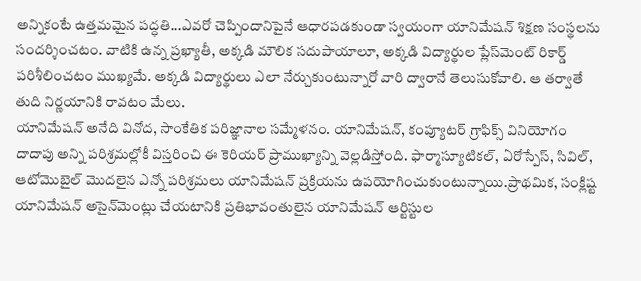అన్నికంటే ఉత్తమమైన పద్ధతి...ఎవరో చెప్పిందానిపైనే ఆధారపడకుండా స్వయంగా యానిమేషన్‌ శిక్షణ సంస్థలను సందర్శించటం. వాటికి ఉన్న ప్రఖ్యాతీ, అక్కడి మౌలిక సదుపాయాలూ, అక్కడి విద్యార్థుల ప్లేస్‌మెంట్‌ రికార్డ్‌ పరిశీలించటం ముఖ్యమే. అక్కడి విద్యార్థులు ఎలా నేర్చుకుంటున్నారో వారి ద్వారానే తెలుసుకోవాలి. ఆ తర్వాతే తుది నిర్ణయానికి రావటం మేలు.
యానిమేషన్‌ అనేది వినోద, సాంకేతిక పరిజ్ఞానాల సమ్మేళనం. యానిమేషన్‌, కంప్యూటర్‌ గ్రాఫిక్స్‌ వినియోగం దాదాపు అన్ని పరిశ్రమల్లోకీ విస్తరించి ఈ కెరియర్‌ ప్రాముఖ్యాన్ని వెల్లడిస్తోంది. ఫార్మాస్యూటికల్‌, ఏరోస్పేస్‌, సివిల్‌, ఆటోమొబైల్‌ మొదలైన ఎన్నో పరిశ్రమలు యానిమేషన్‌ ప్రక్రియను ఉపయోగించుకుంటున్నాయి.ప్రాథమిక, సంక్లిష్ట యానిమేషన్‌ అసైన్‌మెంట్లు చేయటానికి ప్రతిభావంతులైన యానిమేషన్‌ ఆర్టిస్టుల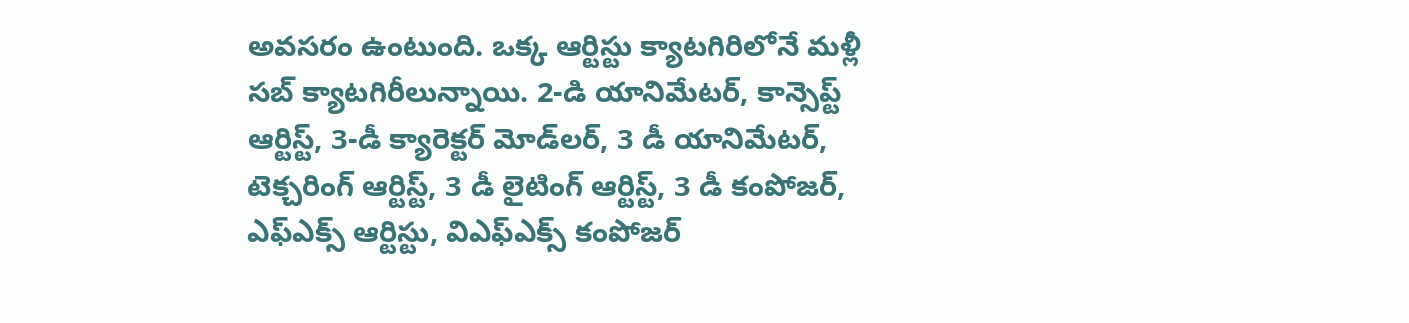అవసరం ఉంటుంది. ఒక్క ఆర్టిస్టు క్యాటగిరిలోనే మళ్లీ సబ్‌ క్యాటగిరీలున్నాయి. 2-డి యానిమేటర్‌, కాన్సెప్ట్‌ ఆర్టిస్ట్‌, 3-డీ క్యారెక్టర్‌ మోడ్‌లర్‌, 3 డీ యానిమేటర్‌, టెక్చరింగ్‌ ఆర్టిస్ట్‌, 3 డీ లైటింగ్‌ ఆర్టిస్ట్‌, 3 డీ కంపోజర్‌, ఎఫ్‌ఎక్స్‌ ఆర్టిస్టు, విఎఫ్‌ఎక్స్‌ కంపోజర్‌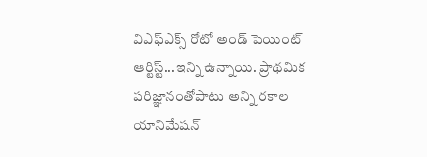విఎఫ్‌ఎక్స్‌ రోటో అండ్‌ పెయింట్‌ ఆర్టిస్ట్‌...ఇన్ని ఉన్నాయి. ప్రాథమిక పరిజ్ఞానంతోపాటు అన్ని రకాల యానిమేషన్‌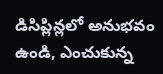డిసిప్లిన్లలో అనుభవం ఉండి, ఎంచుకున్న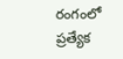రంగంలో ప్రత్యేక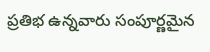ప్రతిభ ఉన్నవారు సంపూర్ణమైన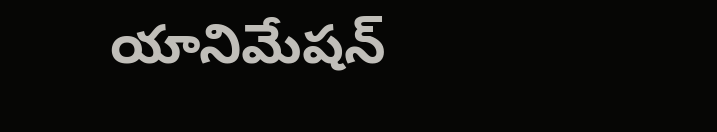యానిమేషన్‌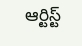ఆర్టిస్ట్‌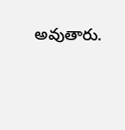అవుతారు.